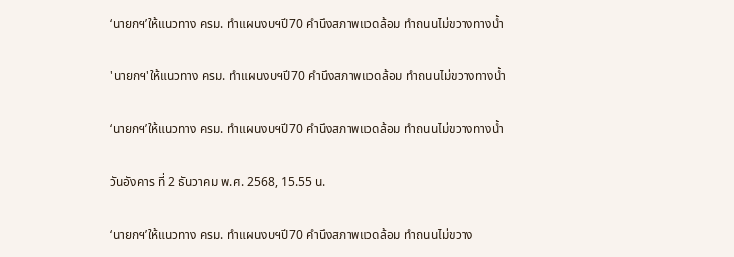‘นายกฯ’ให้แนวทาง ครม. ทำแผนงบฯปี70 คำนึงสภาพแวดล้อม ทำถนนไม่ขวางทางน้ำ

'นายกฯ'ให้แนวทาง ครม. ทำแผนงบฯปี70 คำนึงสภาพแวดล้อม ทำถนนไม่ขวางทางน้ำ

‘นายกฯ’ให้แนวทาง ครม. ทำแผนงบฯปี70 คำนึงสภาพแวดล้อม ทำถนนไม่ขวางทางน้ำ

วันอังคาร ที่ 2 ธันวาคม พ.ศ. 2568, 15.55 น.

‘นายกฯ’ให้แนวทาง ครม. ทำแผนงบฯปี70 คำนึงสภาพแวดล้อม ทำถนนไม่ขวาง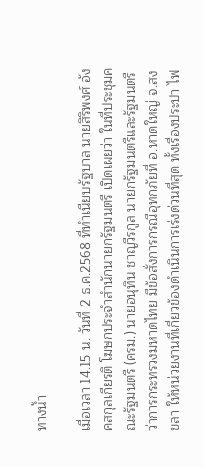ทางน้ำ

เมื่อเวลา 14.15 น. วันที่ 2 ธ.ค.2568 ที่ทำเนียบรัฐบาล นายสิริพงศ์ อังคสกุลเกียรติ โฆษกประจำสำนักนายกรัฐมนตรี เปิดเผยว่า ในที่ประชุมคณะรัฐมนตรี (ครม.) นายอนุทิน ชาญวีรกูล นายกรัฐมนตรีและรัฐมนตรีว่าการกระทรวงมหาดไทย มีข้อสั่งการกรณีอุทกภัยที่ อ.หาดใหญ่ จ.สงขลา ให้หน่วยงานที่เกี่ยวข้องดำเนินการเร่งด่วนที่สุด ทั้งเรื่องประปา ไฟ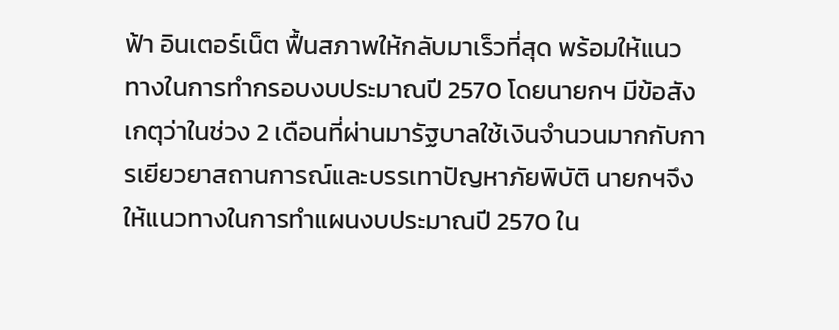ฟ้า อินเตอร์เน็ต ฟื้นสภาพให้กลับมาเร็วที่สุด พร้อมให้แนวทางในการทำกรอบงบประมาณปี 2570 โดยนายกฯ มีข้อสังเกตุว่าในช่วง 2 เดือนที่ผ่านมารัฐบาลใช้เงินจำนวนมากกับการเยียวยาสถานการณ์และบรรเทาปัญหาภัยพิบัติ นายกฯจึงให้แนวทางในการทำแผนงบประมาณปี 2570 ใน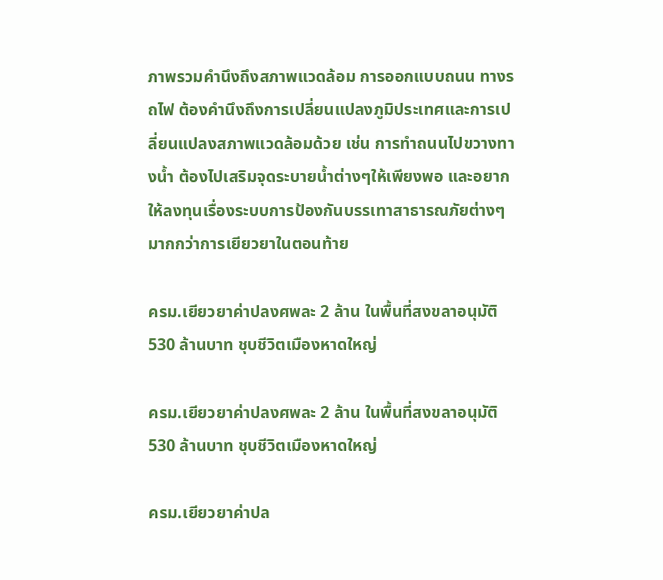ภาพรวมคำนึงถึงสภาพแวดล้อม การออกแบบถนน ทางรถไฟ ต้องคำนึงถึงการเปลี่ยนแปลงภูมิประเทศและการเปลี่ยนแปลงสภาพแวดล้อมด้วย เช่น การทำถนนไปขวางทางน้ำ ต้องไปเสริมจุดระบายน้ำต่างๆให้เพียงพอ และอยากให้ลงทุนเรื่องระบบการป้องกันบรรเทาสาธารณภัยต่างๆมากกว่าการเยียวยาในตอนท้าย

ครม.เยียวยาค่าปลงศพละ 2 ล้าน ในพื้นที่สงขลาอนุมัติ 530 ล้านบาท ชุบชีวิตเมืองหาดใหญ่

ครม.เยียวยาค่าปลงศพละ 2 ล้าน ในพื้นที่สงขลาอนุมัติ 530 ล้านบาท ชุบชีวิตเมืองหาดใหญ่

ครม.เยียวยาค่าปล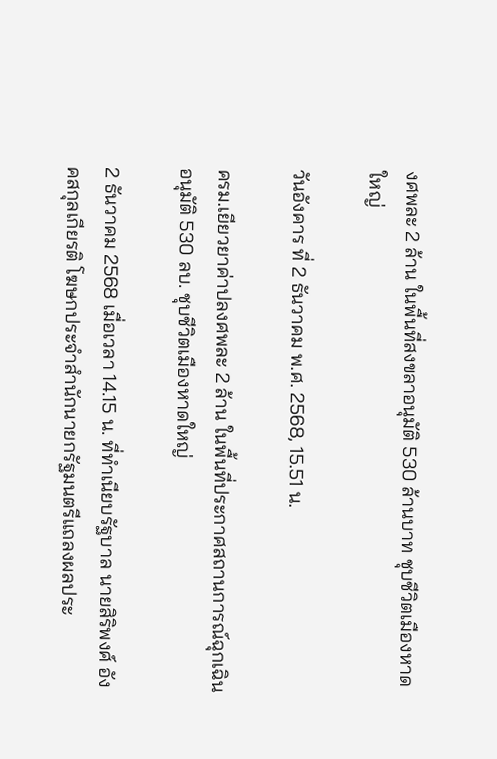งศพละ 2 ล้าน ในพื้นที่สงขลาอนุมัติ 530 ล้านบาท ชุบชีวิตเมืองหาดใหญ่

วันอังคาร ที่ 2 ธันวาคม พ.ศ. 2568, 15.51 น.

ครม.เยียวยาค่าปลงศพละ 2 ล้าน ในพื้นที่ประกาศสถานการณ์ฉุกเฉิน อนุมัติ 530 ลบ. ชุบชีวิตเมืองหาดใหญ่

2 ธันวาคม 2568 เมื่อเวลา 14.15 น. ที่ทำเนียบรัฐบาล นายสิริพงศ์ อังคสกุลเกียรติ โฆษกประจำสำนักนายกรัฐมนตรีแถลงผลประ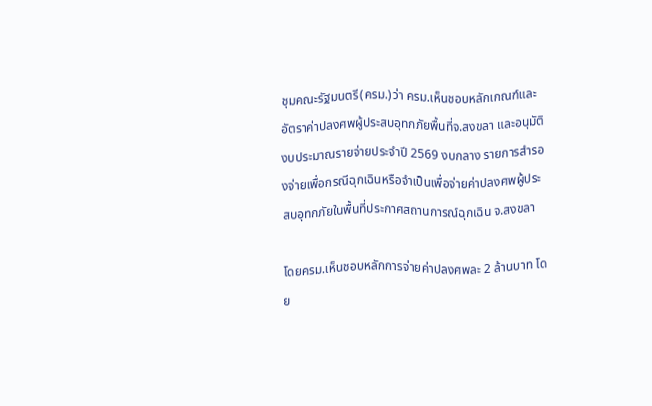ชุมคณะรัฐมนตรี(ครม.)ว่า ครม.เห็นชอบหลักเกณฑ์และอัตราค่าปลงศพผู้ประสบอุทกภัยพื้นที่จ.สงขลา และอนุมัติงบประมาณรายจ่ายประจำปี 2569 งบกลาง รายการสำรองจ่ายเพื่อกรณีฉุกเฉินหรือจำเป็นเพื่อจ่ายค่าปลงศพผู้ประสบอุทกภัยในพื้นที่ประกาศสถานการณ์ฉุกเฉิน จ.สงขลา

โดยครม.เห็นชอบหลักการจ่ายค่าปลงศพละ 2 ล้านบาท โดย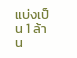แบ่งเป็น 1 ล้าน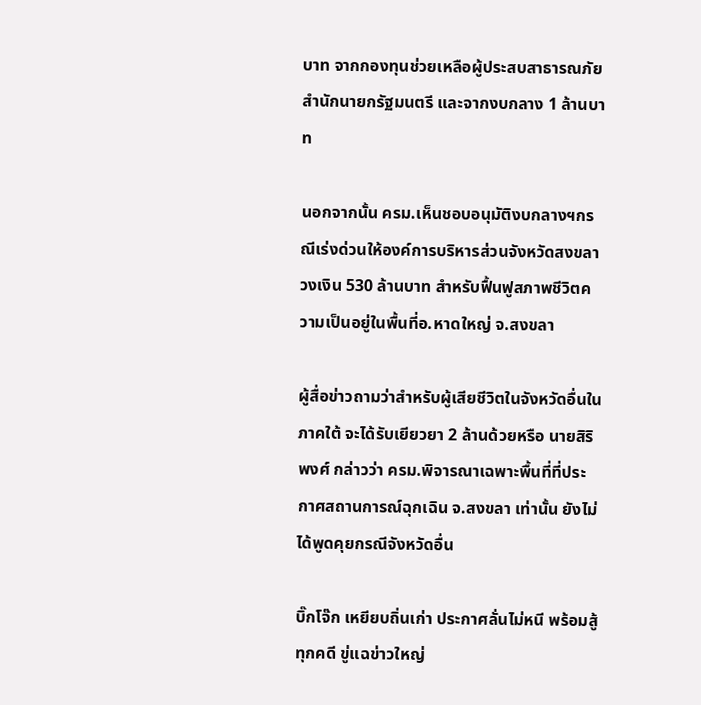บาท จากกองทุนช่วยเหลือผู้ประสบสาธารณภัย สำนักนายกรัฐมนตรี และจากงบกลาง 1 ล้านบาท

นอกจากนั้น ครม.เห็นชอบอนุมัติงบกลางฯกรณีเร่งด่วนให้องค์การบริหารส่วนจังหวัดสงขลา วงเงิน 530 ล้านบาท สำหรับฟื้นฟูสภาพชีวิตความเป็นอยู่ในพื้นที่อ.หาดใหญ่ จ.สงขลา

ผู้สื่อข่าวถามว่าสำหรับผู้เสียชีวิตในจังหวัดอื่นในภาคใต้ จะได้รับเยียวยา 2 ล้านด้วยหรือ นายสิริพงศ์ กล่าวว่า ครม.พิจารณาเฉพาะพื้นที่ที่ประกาศสถานการณ์ฉุกเฉิน จ.สงขลา เท่านั้น ยังไม่ได้พูดคุยกรณีจังหวัดอื่น

บิ๊กโจ๊ก เหยียบถิ่นเก่า ประกาศลั่นไม่หนี พร้อมสู้ทุกคดี ขู่แฉข่าวใหญ่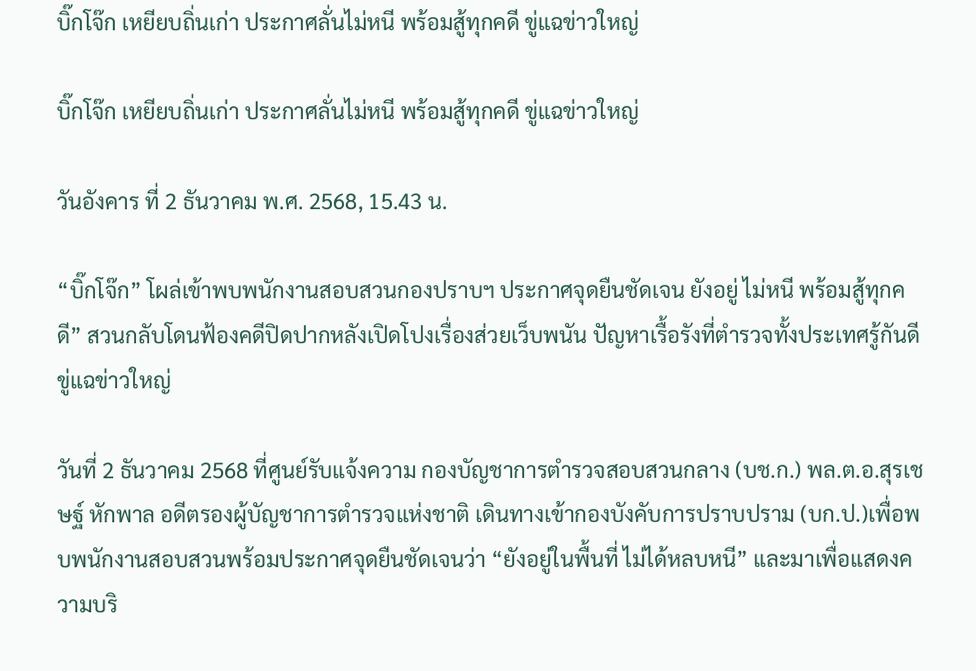บิ๊กโจ๊ก เหยียบถิ่นเก่า ประกาศลั่นไม่หนี พร้อมสู้ทุกคดี ขู่แฉข่าวใหญ่

บิ๊กโจ๊ก เหยียบถิ่นเก่า ประกาศลั่นไม่หนี พร้อมสู้ทุกคดี ขู่แฉข่าวใหญ่

วันอังคาร ที่ 2 ธันวาคม พ.ศ. 2568, 15.43 น.

“บิ๊กโจ๊ก” โผล่เข้าพบพนักงานสอบสวนกองปราบฯ ประกาศจุดยืนชัดเจน ยังอยู่ ไม่หนี พร้อมสู้ทุกคดี” สวนกลับโดนฟ้องคดีปิดปากหลังเปิดโปงเรื่องส่วยเว็บพนัน ปัญหาเรื้อรังที่ตำรวจทั้งประเทศรู้กันดี ขู่แฉข่าวใหญ่

วันที่ 2 ธันวาคม 2568 ที่ศูนย์รับแจ้งความ กองบัญชาการตำรวจสอบสวนกลาง (บช.ก.) พล.ต.อ.สุรเชษฐ์ หักพาล อดีตรองผู้บัญชาการตำรวจแห่งชาติ เดินทางเข้ากองบังคับการปราบปราม (บก.ป.)เพื่อพบพนักงานสอบสวนพร้อมประกาศจุดยืนชัดเจนว่า “ยังอยู่ในพื้นที่ ไม่ได้หลบหนี” และมาเพื่อแสดงความบริ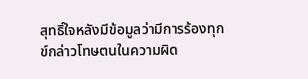สุทธิ์ใจหลังมีข้อมูลว่ามีการร้องทุกข์กล่าวโทษตนในความผิด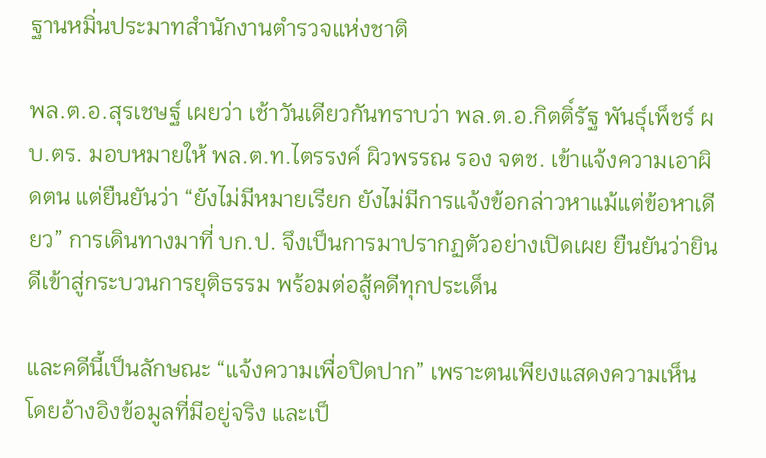ฐานหมิ่นประมาทสำนักงานตำรวจแห่งชาติ

พล.ต.อ.สุรเชษฐ์ เผยว่า เช้าวันเดียวกันทราบว่า พล.ต.อ.กิตติ์รัฐ พันธุ์เพ็ชร์ ผบ.ตร. มอบหมายให้ พล.ต.ท.ไตรรงค์ ผิวพรรณ รอง จตช. เข้าแจ้งความเอาผิดตน แต่ยืนยันว่า “ยังไม่มีหมายเรียก ยังไม่มีการแจ้งข้อกล่าวหาแม้แต่ข้อหาเดียว” การเดินทางมาที่ บก.ป. จึงเป็นการมาปรากฏตัวอย่างเปิดเผย ยืนยันว่ายินดีเข้าสู่กระบวนการยุติธรรม พร้อมต่อสู้คดีทุกประเด็น

และคดีนี้เป็นลักษณะ “แจ้งความเพื่อปิดปาก” เพราะตนเพียงแสดงความเห็นโดยอ้างอิงข้อมูลที่มีอยู่จริง และเป็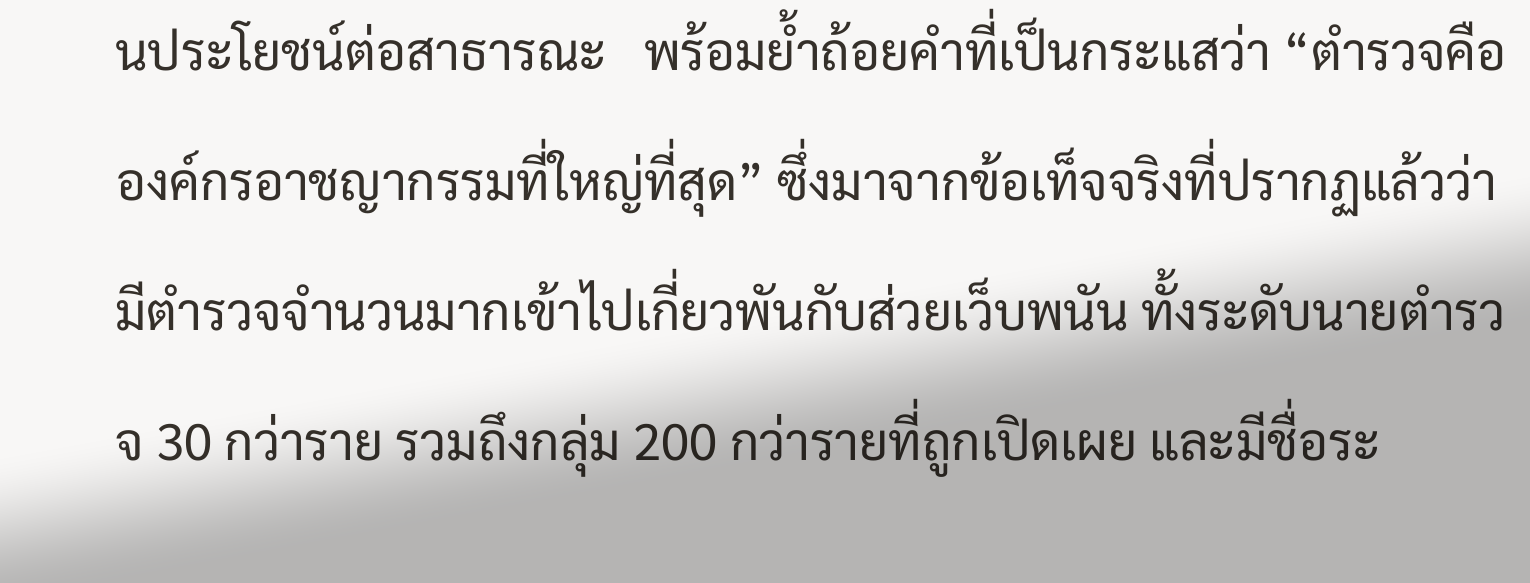นประโยชน์ต่อสาธารณะ   พร้อมย้ำถ้อยคำที่เป็นกระแสว่า “ตำรวจคือองค์กรอาชญากรรมที่ใหญ่ที่สุด” ซึ่งมาจากข้อเท็จจริงที่ปรากฏแล้วว่ามีตำรวจจำนวนมากเข้าไปเกี่ยวพันกับส่วยเว็บพนัน ทั้งระดับนายตำรวจ 30 กว่าราย รวมถึงกลุ่ม 200 กว่ารายที่ถูกเปิดเผย และมีชื่อระ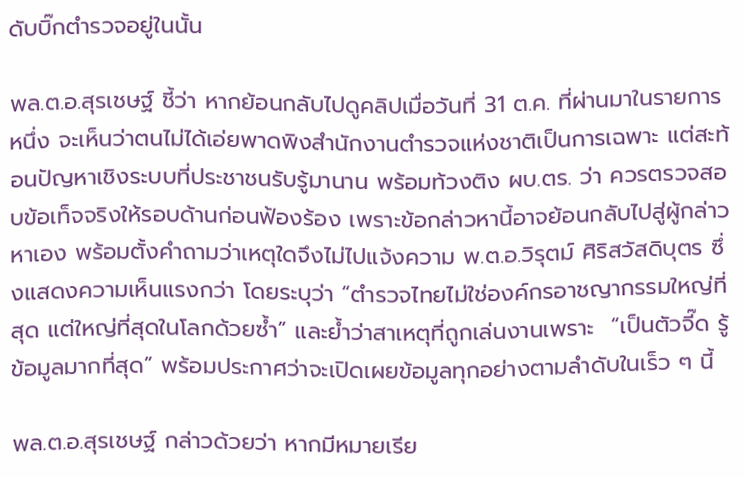ดับบิ๊กตำรวจอยู่ในนั้น

พล.ต.อ.สุรเชษฐ์ ชี้ว่า หากย้อนกลับไปดูคลิปเมื่อวันที่ 31 ต.ค. ที่ผ่านมาในรายการหนึ่ง จะเห็นว่าตนไม่ได้เอ่ยพาดพิงสำนักงานตำรวจแห่งชาติเป็นการเฉพาะ แต่สะท้อนปัญหาเชิงระบบที่ประชาชนรับรู้มานาน พร้อมท้วงติง ผบ.ตร. ว่า ควรตรวจสอบข้อเท็จจริงให้รอบด้านก่อนฟ้องร้อง เพราะข้อกล่าวหานี้อาจย้อนกลับไปสู่ผู้กล่าวหาเอง พร้อมตั้งคำถามว่าเหตุใดจึงไม่ไปแจ้งความ พ.ต.อ.วิรุตม์ ศิริสวัสดิบุตร ซึ่งแสดงความเห็นแรงกว่า โดยระบุว่า “ตำรวจไทยไม่ใช่องค์กรอาชญากรรมใหญ่ที่สุด แต่ใหญ่ที่สุดในโลกด้วยซ้ำ” และย้ำว่าสาเหตุที่ถูกเล่นงานเพราะ  “เป็นตัวจี๊ด รู้ข้อมูลมากที่สุด” พร้อมประกาศว่าจะเปิดเผยข้อมูลทุกอย่างตามลำดับในเร็ว ๆ นี้

พล.ต.อ.สุรเชษฐ์ กล่าวด้วยว่า หากมีหมายเรีย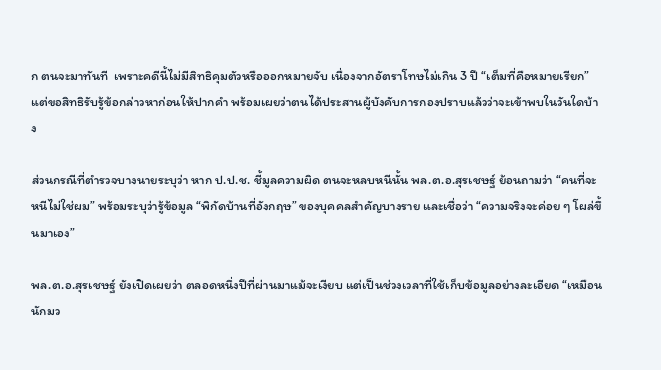ก ตนจะมาทันที  เพราะคดีนี้ไม่มีสิทธิคุมตัวหรือออกหมายจับ เนื่องจากอัตราโทษไม่เกิน 3 ปี “เต็มที่คือหมายเรียก” แต่ขอสิทธิรับรู้ข้อกล่าวหาก่อนให้ปากคำ พร้อมเผยว่าตนได้ประสานผู้บังคับการกองปราบแล้วว่าจะเข้าพบในวันใดบ้าง

ส่วนกรณีที่ตำรวจบางนายระบุว่า หาก ป.ป.ช. ชี้มูลความผิด ตนจะหลบหนีนั้น พล.ต.อ.สุรเชษฐ์ ย้อนถามว่า “คนที่จะหนีไม่ใช่ผม” พร้อมระบุว่ารู้ข้อมูล “พิกัดบ้านที่อังกฤษ” ของบุคคลสำคัญบางราย และเชื่อว่า “ความจริงจะค่อย ๆ โผล่ขึ้นมาเอง”

พล.ต.อ.สุรเชษฐ์ ยังเปิดเผยว่า ตลอดหนึ่งปีที่ผ่านมาแม้จะเงียบ แต่เป็นช่วงเวลาที่ใช้เก็บข้อมูลอย่างละเอียด “เหมือนนักมว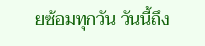ยซ้อมทุกวัน วันนี้ถึง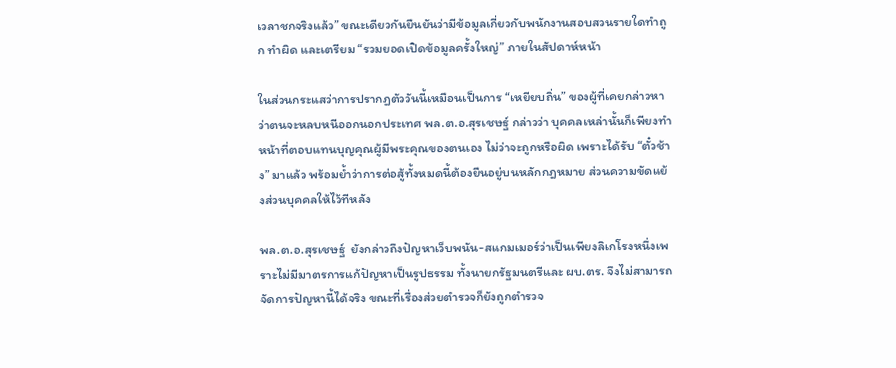เวลาชกจริงแล้ว” ขณะเดียวกันยืนยันว่ามีข้อมูลเกี่ยวกับพนักงานสอบสวนรายใดทำถูก ทำผิด และเตรียม “รวมยอดเปิดข้อมูลครั้งใหญ่” ภายในสัปดาห์หน้า

ในส่วนกระแสว่าการปรากฏตัววันนี้เหมือนเป็นการ “เหยียบถิ่น” ของผู้ที่เคยกล่าวหาว่าตนจะหลบหนีออกนอกประเทศ พล.ต.อ.สุรเชษฐ์ กล่าวว่า บุคคลเหล่านั้นก็เพียงทำหน้าที่ตอบแทนบุญคุณผู้มีพระคุณของตนเอง ไม่ว่าจะถูกหรือผิด เพราะได้รับ “ตั๋วช้าง” มาแล้ว พร้อมย้ำว่าการต่อสู้ทั้งหมดนี้ต้องยืนอยู่บนหลักกฎหมาย ส่วนความขัดแย้งส่วนบุคคลให้ไว้ทีหลัง

พล.ต.อ.สุรเชษฐ์  ยังกล่าวถึงปัญหาเว็บพนัน-สแกมเมอร์ว่าเป็นเพียงลิเกโรงหนึ่งเพราะไม่มีมาตรการแก้ปัญหาเป็นรูปธรรม ทั้งนายกรัฐมนตรีและ ผบ.ตร. จึงไม่สามารถจัดการปัญหานี้ได้จริง ขณะที่เรื่องส่วยตำรวจก็ยังถูกตำรวจ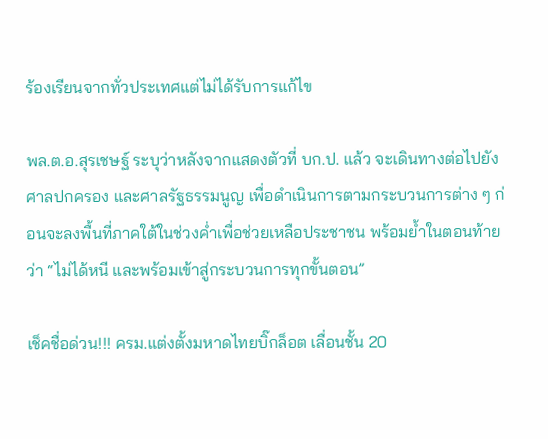ร้องเรียนจากทั่วประเทศแต่ไม่ได้รับการแก้ไข

พล.ต.อ.สุรเชษฐ์ ระบุว่าหลังจากแสดงตัวที่ บก.ป. แล้ว จะเดินทางต่อไปยังศาลปกครอง และศาลรัฐธรรมนูญ เพื่อดำเนินการตามกระบวนการต่าง ๆ ก่อนจะลงพื้นที่ภาคใต้ในช่วงค่ำเพื่อช่วยเหลือประชาชน พร้อมย้ำในตอนท้ายว่า “ไม่ได้หนี และพร้อมเข้าสู่กระบวนการทุกขั้นตอน”

เช็คชื่อด่วน!!! ครม.แต่งตั้งมหาดไทยบิ๊กล็อต เลื่อนชั้น 20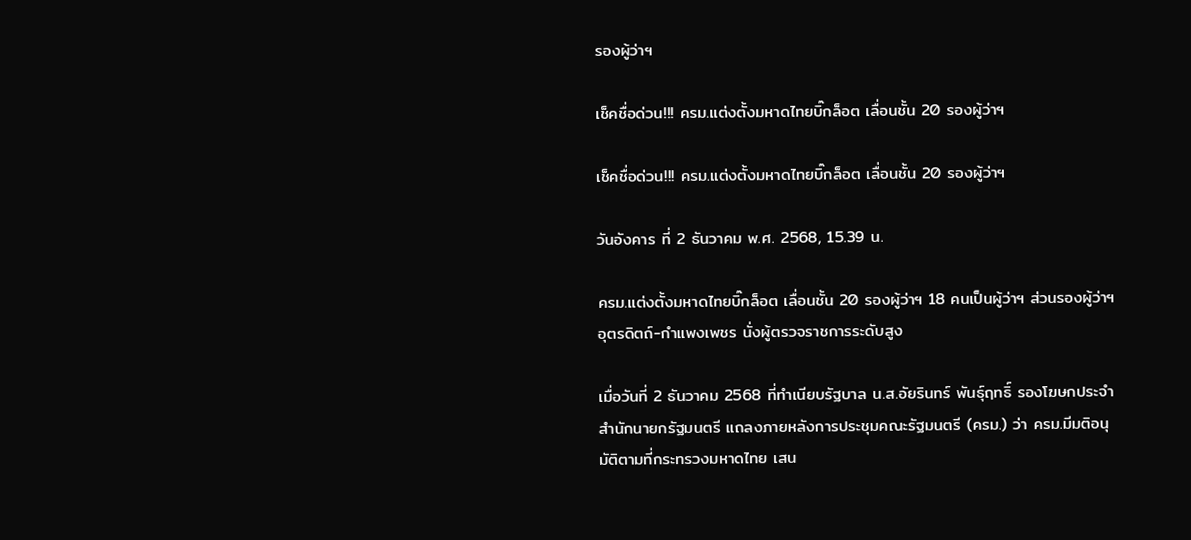รองผู้ว่าฯ

เช็คชื่อด่วน!!! ครม.แต่งตั้งมหาดไทยบิ๊กล็อต เลื่อนชั้น 20 รองผู้ว่าฯ

เช็คชื่อด่วน!!! ครม.แต่งตั้งมหาดไทยบิ๊กล็อต เลื่อนชั้น 20 รองผู้ว่าฯ

วันอังคาร ที่ 2 ธันวาคม พ.ศ. 2568, 15.39 น.

ครม.แต่งตั้งมหาดไทยบิ๊กล็อต เลื่อนชั้น 20 รองผู้ว่าฯ 18 คนเป็นผู้ว่าฯ ส่วนรองผู้ว่าฯ อุตรดิตถ์-กำแพงเพชร นั่งผู้ตรวจราชการระดับสูง

เมื่อวันที่ 2 ธันวาคม 2568 ที่ทำเนียบรัฐบาล น.ส.อัยรินทร์ พันธุ์ฤทธิ์ รองโฆษกประจำสำนักนายกรัฐมนตรี แถลงภายหลังการประชุมคณะรัฐมนตรี (ครม.) ว่า ครม.มีมติอนุมัติตามที่กระทรวงมหาดไทย เสน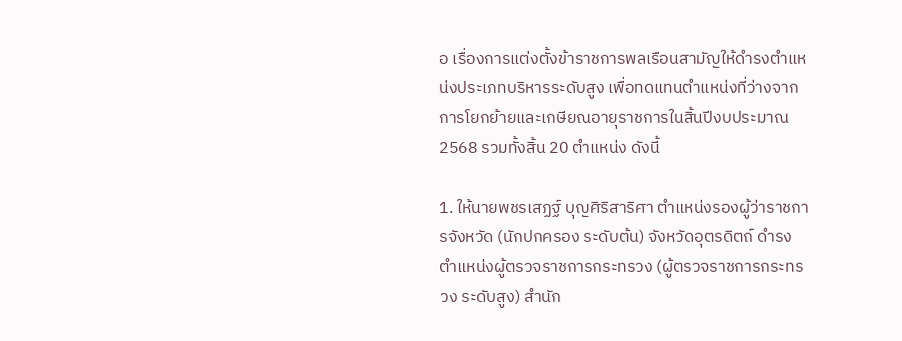อ เรื่องการแต่งตั้งข้าราชการพลเรือนสามัญให้ดำรงตำแหน่งประเภทบริหารระดับสูง เพื่อทดแทนตำแหน่งที่ว่างจากการโยกย้ายและเกษียณอายุราชการในสิ้นปีงบประมาณ 2568 รวมทั้งสิ้น 20 ตำแหน่ง ดังนี้

1. ให้นายพชรเสฏฐ์ บุญศิริสาริศา ตำแหน่งรองผู้ว่าราชการจังหวัด (นักปกครอง ระดับต้น) จังหวัดอุตรดิตถ์ ดำรงตำแหน่งผู้ตรวจราชการกระทรวง (ผู้ตรวจราชการกระทรวง ระดับสูง) สำนัก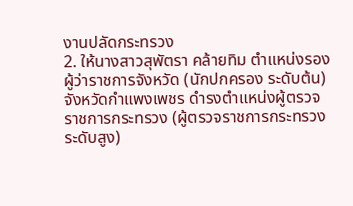งานปลัดกระทรวง
2. ให้นางสาวสุพัตรา คล้ายทิม ตำแหน่งรองผู้ว่าราชการจังหวัด (นักปกครอง ระดับต้น) จังหวัดกำแพงเพชร ดำรงตำแหน่งผู้ตรวจราชการกระทรวง (ผู้ตรวจราชการกระทรวง ระดับสูง)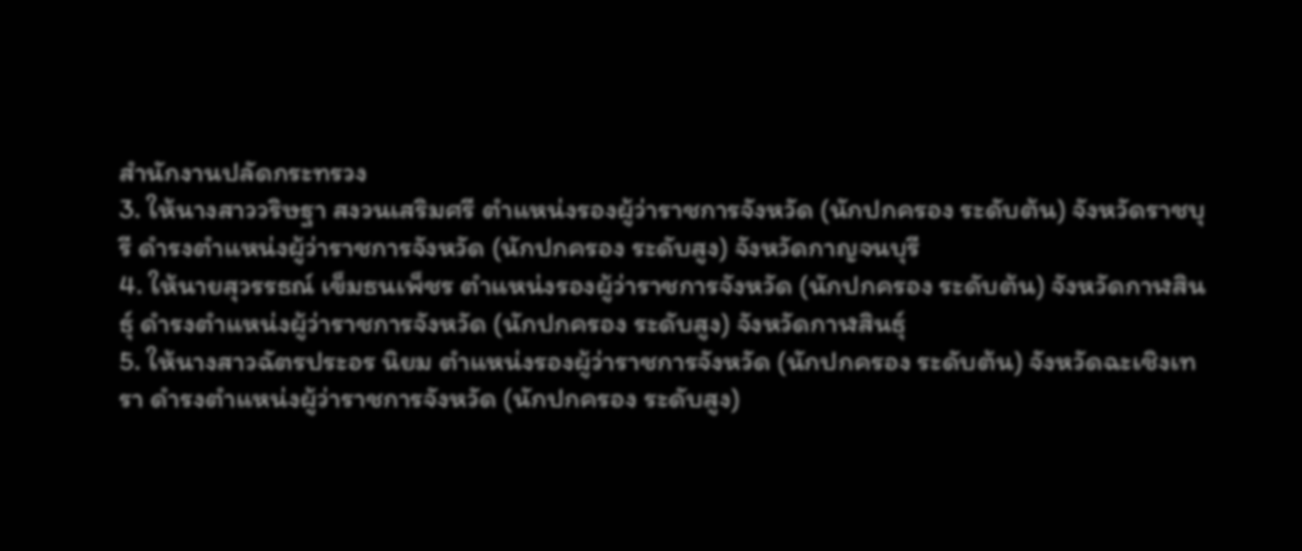สำนักงานปลัดกระทรวง
3. ให้นางสาววริษฐา สงวนเสริมศรี ตำแหน่งรองผู้ว่าราชการจังหวัด (นักปกครอง ระดับต้น) จังหวัดราชบุรี ดำรงตำแหน่งผู้ว่าราชการจังหวัด (นักปกครอง ระดับสูง) จังหวัดกาญจนบุรี
4. ให้นายสุวรรธณ์ เข็มธนเพ็ชร ตำแหน่งรองผู้ว่าราชการจังหวัด (นักปกครอง ระดับต้น) จังหวัดกาฬสินธุ์ ดำรงตำแหน่งผู้ว่าราชการจังหวัด (นักปกครอง ระดับสูง) จังหวัดกาฬสินธุ์
5. ให้นางสาวฉัตรประอร นิยม ตำแหน่งรองผู้ว่าราชการจังหวัด (นักปกครอง ระดับต้น) จังหวัดฉะเชิงเทรา ดำรงตำแหน่งผู้ว่าราชการจังหวัด (นักปกครอง ระดับสูง)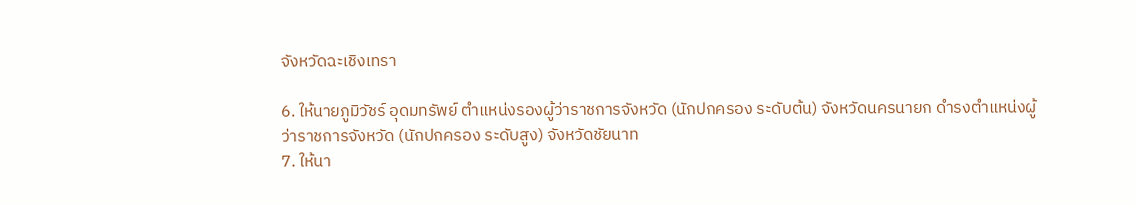จังหวัดฉะเชิงเทรา

6. ให้นายภูมิวัชร์ อุดมทรัพย์ ตำแหน่งรองผู้ว่าราชการจังหวัด (นักปกครอง ระดับต้น) จังหวัดนครนายก ดำรงตำแหน่งผู้ว่าราชการจังหวัด (นักปกครอง ระดับสูง) จังหวัดชัยนาท
7. ให้นา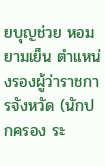ยบุญช่วย หอมยามเย็น ตำแหน่งรองผู้ว่าราชการจังหวัด (นักปกครอง ระ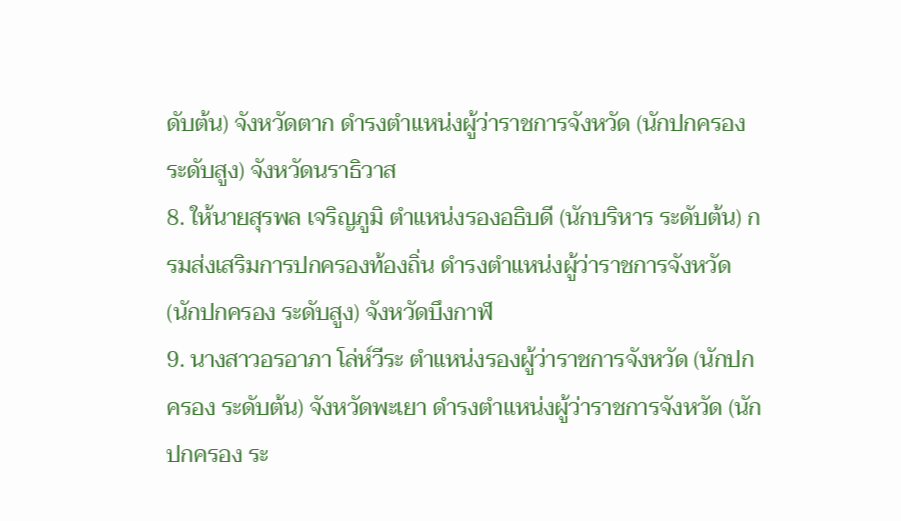ดับต้น) จังหวัดตาก ดำรงตำแหน่งผู้ว่าราชการจังหวัด (นักปกครอง ระดับสูง) จังหวัดนราธิวาส
8. ให้นายสุรพล เจริญภูมิ ตำแหน่งรองอธิบดี (นักบริหาร ระดับต้น) กรมส่งเสริมการปกครองท้องถิ่น ดำรงตำแหน่งผู้ว่าราชการจังหวัด (นักปกครอง ระดับสูง) จังหวัดบึงกาฬ
9. นางสาวอรอาภา โล่ห์วีระ ตำแหน่งรองผู้ว่าราชการจังหวัด (นักปกครอง ระดับต้น) จังหวัดพะเยา ดำรงตำแหน่งผู้ว่าราชการจังหวัด (นักปกครอง ระ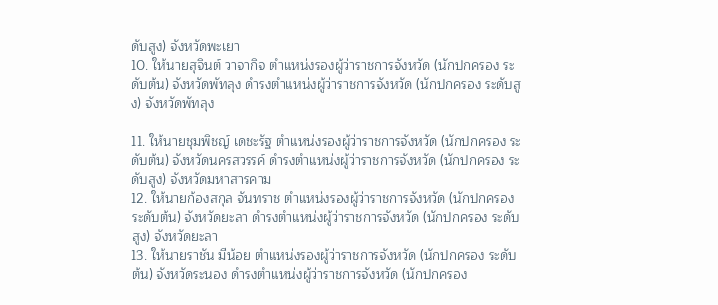ดับสูง) จังหวัดพะเยา
10. ให้นายสุจินต์ วาจากิจ ตำแหน่งรองผู้ว่าราชการจังหวัด (นักปกครอง ระดับต้น) จังหวัดพัทลุง ดำรงตำแหน่งผู้ว่าราชการจังหวัด (นักปกครอง ระดับสูง) จังหวัดพัทลุง

11. ให้นายชุมพิชญ์ เดชะรัฐ ตำแหน่งรองผู้ว่าราชการจังหวัด (นักปกครอง ระดับต้น) จังหวัดนครสวรรค์ ดำรงตำแหน่งผู้ว่าราชการจังหวัด (นักปกครอง ระดับสูง) จังหวัดมหาสารคาม
12. ให้นายก้องสกุล จันทราช ตำแหน่งรองผู้ว่าราชการจังหวัด (นักปกครอง ระดับต้น) จังหวัดยะลา ดำรงตำแหน่งผู้ว่าราชการจังหวัด (นักปกครอง ระดับสูง) จังหวัดยะลา
13. ให้นายราชัน มีน้อย ตำแหน่งรองผู้ว่าราชการจังหวัด (นักปกครอง ระดับต้น) จังหวัดระนอง ดำรงตำแหน่งผู้ว่าราชการจังหวัด (นักปกครอง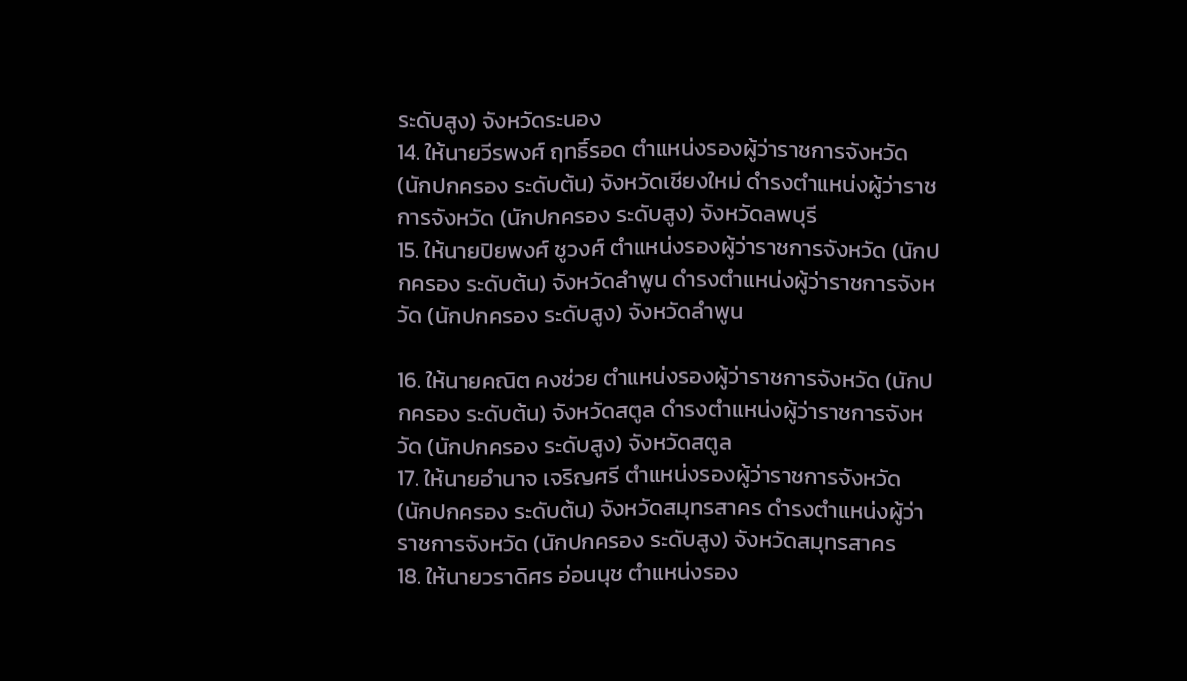ระดับสูง) จังหวัดระนอง
14. ให้นายวีรพงศ์ ฤทธิ์รอด ตำแหน่งรองผู้ว่าราชการจังหวัด (นักปกครอง ระดับต้น) จังหวัดเชียงใหม่ ดำรงตำแหน่งผู้ว่าราชการจังหวัด (นักปกครอง ระดับสูง) จังหวัดลพบุรี
15. ให้นายปิยพงศ์ ชูวงศ์ ตำแหน่งรองผู้ว่าราชการจังหวัด (นักปกครอง ระดับต้น) จังหวัดลำพูน ดำรงตำแหน่งผู้ว่าราชการจังหวัด (นักปกครอง ระดับสูง) จังหวัดลำพูน

16. ให้นายคณิต คงช่วย ตำแหน่งรองผู้ว่าราชการจังหวัด (นักปกครอง ระดับต้น) จังหวัดสตูล ดำรงตำแหน่งผู้ว่าราชการจังหวัด (นักปกครอง ระดับสูง) จังหวัดสตูล
17. ให้นายอำนาจ เจริญศรี ตำแหน่งรองผู้ว่าราชการจังหวัด (นักปกครอง ระดับต้น) จังหวัดสมุทรสาคร ดำรงตำแหน่งผู้ว่าราชการจังหวัด (นักปกครอง ระดับสูง) จังหวัดสมุทรสาคร
18. ให้นายวราดิศร อ่อนนุช ตำแหน่งรอง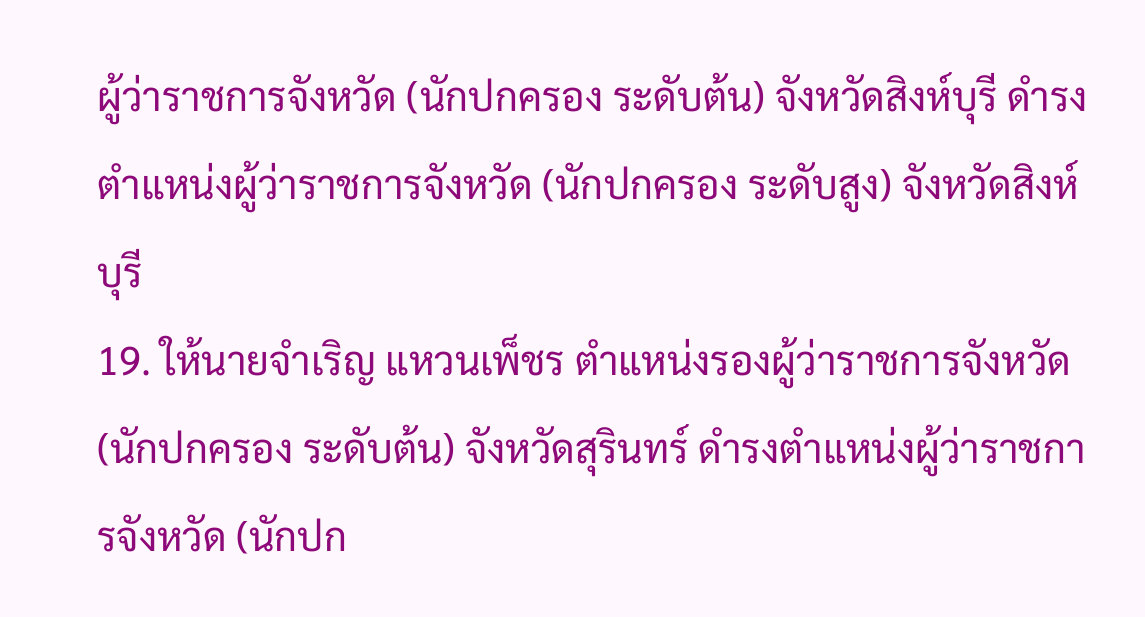ผู้ว่าราชการจังหวัด (นักปกครอง ระดับต้น) จังหวัดสิงห์บุรี ดำรงตำแหน่งผู้ว่าราชการจังหวัด (นักปกครอง ระดับสูง) จังหวัดสิงห์บุรี
19. ให้นายจำเริญ แหวนเพ็ชร ตำแหน่งรองผู้ว่าราชการจังหวัด (นักปกครอง ระดับต้น) จังหวัดสุรินทร์ ดำรงตำแหน่งผู้ว่าราชการจังหวัด (นักปก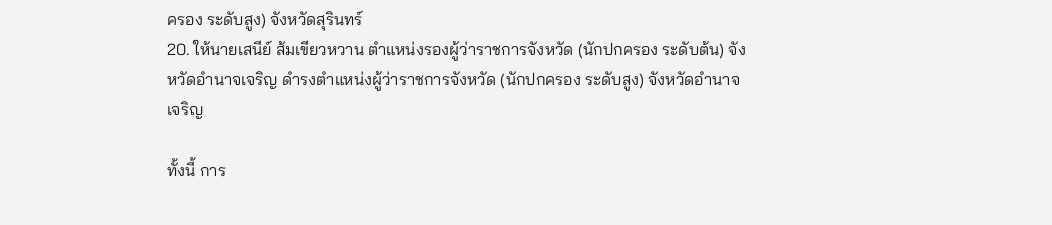ครอง ระดับสูง) จังหวัดสุรินทร์
20. ให้นายเสนีย์ ส้มเขียวหวาน ตำแหน่งรองผู้ว่าราชการจังหวัด (นักปกครอง ระดับต้น) จังหวัดอำนาจเจริญ ดำรงตำแหน่งผู้ว่าราชการจังหวัด (นักปกครอง ระดับสูง) จังหวัดอำนาจเจริญ

ทั้งนี้ การ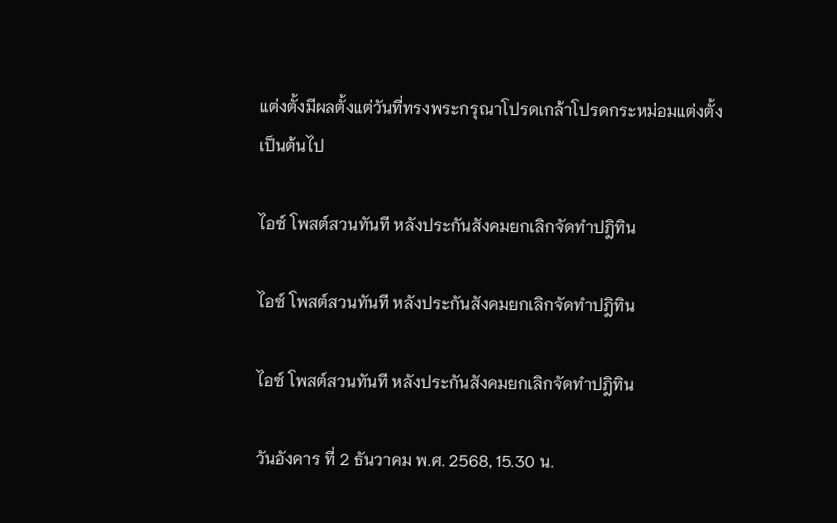แต่งตั้งมีผลตั้งแต่วันที่ทรงพระกรุณาโปรดเกล้าโปรดกระหม่อมแต่งตั้งเป็นต้นไป

ไอซ์ โพสต์สวนทันที หลังประกันสังคมยกเลิกจัดทำปฎิทิน

ไอซ์ โพสต์สวนทันที หลังประกันสังคมยกเลิกจัดทำปฎิทิน

ไอซ์ โพสต์สวนทันที หลังประกันสังคมยกเลิกจัดทำปฎิทิน

วันอังคาร ที่ 2 ธันวาคม พ.ศ. 2568, 15.30 น.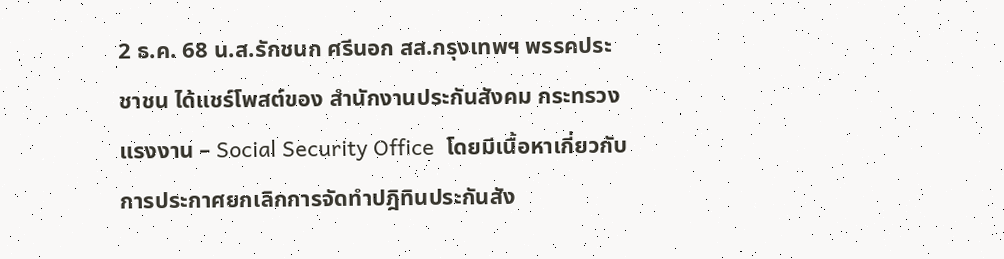2 ธ.ค. 68 น.ส.รักชนก ศรีนอก สส.กรุงเทพฯ พรรคประชาชน ได้แชร์โพสต์ของ สำนักงานประกันสังคม กระทรวงแรงงาน – Social Security Office  โดยมีเนื้อหาเกี่ยวกับการประกาศยกเลิกการจัดทำปฎิทินประกันสัง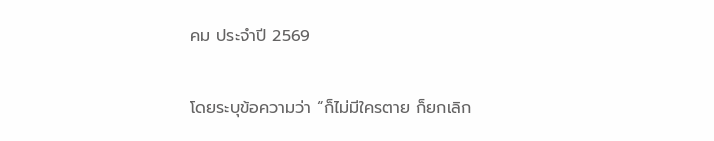คม ประจำปี 2569

โดยระบุข้อความว่า “ก็ไม่มีใครตาย ก็ยกเลิก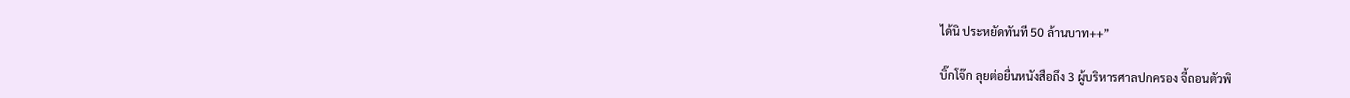ได้นิ ประหยัดทันที 50 ล้านบาท++”

บิ๊กโจ๊ก ลุยต่อยื่นหนังสือถึง 3 ผู้บริหารศาลปกครอง จี้ถอนตัวพิ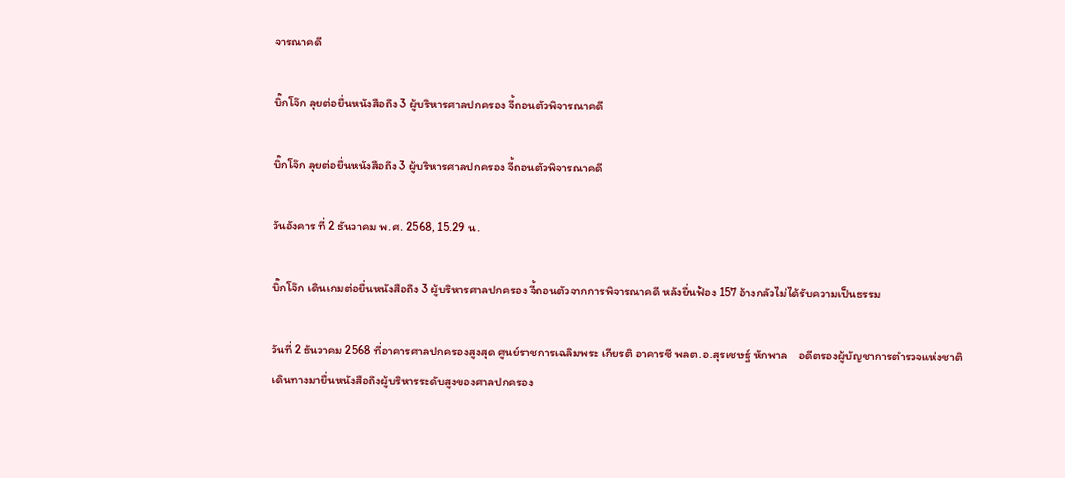จารณาคดี

บิ๊กโจ๊ก ลุยต่อยื่นหนังสือถึง 3 ผู้บริหารศาลปกครอง จี้ถอนตัวพิจารณาคดี

บิ๊กโจ๊ก ลุยต่อยื่นหนังสือถึง 3 ผู้บริหารศาลปกครอง จี้ถอนตัวพิจารณาคดี

วันอังคาร ที่ 2 ธันวาคม พ.ศ. 2568, 15.29 น.

บิ๊กโจ๊ก เดินเกมต่อยื่นหนังสือถึง 3 ผู้บริหารศาลปกครอง จี้ถอนตัวจากการพิจารณาคดี หลังยื่นฟ้อง 157 อ้างกลัวไม่ได้รับความเป็นธรรม

วันที่ 2 ธันวาคม 2568 ที่อาคารศาลปกครองสูงสุด ศูนย์ราชการเฉลิมพระ เกียรติ อาคารซี พลต.อ.สุรเชษฐ์ หักพาล    อดีตรองผู้บัญชาการตำรวจแห่งชาติ เดินทางมายื่นหนังสือถึงผู้บริหารระดับสูงของศาลปกครอง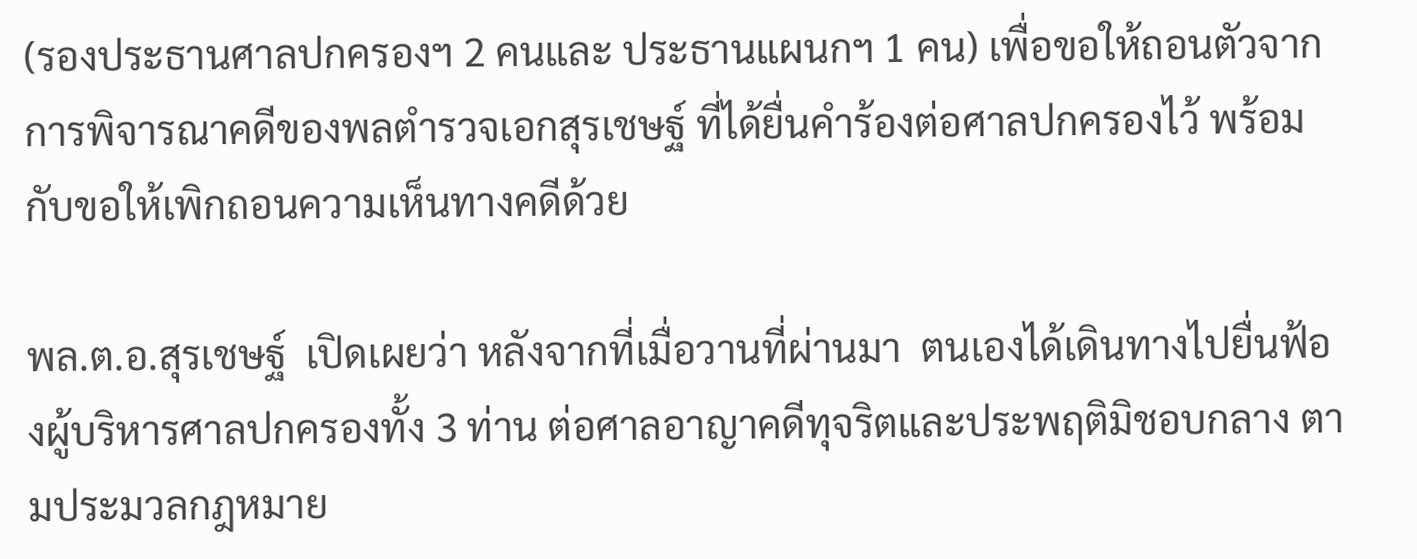(รองประธานศาลปกครองฯ 2 คนและ ประธานแผนกฯ 1 คน) เพื่อขอให้ถอนตัวจากการพิจารณาคดีของพลตำรวจเอกสุรเชษฐ์ ที่ได้ยื่นคำร้องต่อศาลปกครองไว้ พร้อมกับขอให้เพิกถอนความเห็นทางคดีด้วย

พล.ต.อ.สุรเชษฐ์  เปิดเผยว่า หลังจากที่เมื่อวานที่ผ่านมา  ตนเองได้เดินทางไปยื่นฟ้องผู้บริหารศาลปกครองทั้ง 3 ท่าน ต่อศาลอาญาคดีทุจริตและประพฤติมิชอบกลาง ตามประมวลกฎหมาย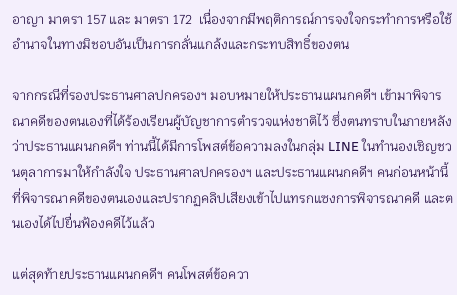อาญา มาตรา 157 และ มาตรา 172  เนื่องจากมีพฤติการณ์การจงใจกระทำการหรือใช้อำนาจในทางมิชอบอันเป็นการกลั่นแกล้งและกระทบสิทธิ์ของตน

จากกรณีที่รองประธานศาลปกครองฯ มอบหมายให้ประธานแผนกคดีฯ เข้ามาพิจารณาคดีของตนเองที่ได้ร้องเรียนผู้บัญชาการตำรวจแห่งชาติไว้ ซึ่งตนทราบในภายหลังว่าประธานแผนกคดีฯ ท่านนี้ได้มีการโพสต์ข้อความลงในกลุ่ม LINE ในทำนองเชิญชวนตุลาการมาให้กำลังใจ ประธานศาลปกครองฯ และประธานแผนกคดีฯ คนก่อนหน้านี้ ที่พิจารณาคดีของตนเองและปรากฏคลิปเสียงเข้าไปแทรกแซงการพิจารณาคดี และตนเองได้ไปยื่นฟ้องคดีไว้แล้ว

แต่สุดท้ายประธานแผนกคดีฯ คนโพสต์ข้อควา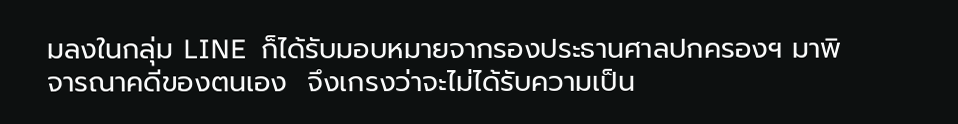มลงในกลุ่ม LINE  ก็ได้รับมอบหมายจากรองประธานศาลปกครองฯ มาพิจารณาคดีของตนเอง  จึงเกรงว่าจะไม่ได้รับความเป็น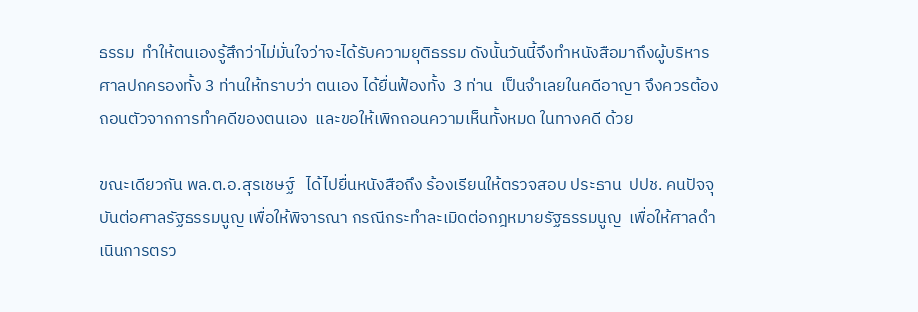ธรรม  ทำให้ตนเองรู้สึกว่าไม่มั่นใจว่าจะได้รับความยุติธรรม ดังนั้นวันนี้จึงทำหนังสือมาถึงผู้บริหารศาลปกครองทั้ง 3 ท่านให้ทราบว่า ตนเอง ได้ยื่นฟ้องทั้ง  3 ท่าน  เป็นจำเลยในคดีอาญา จึงควรต้องถอนตัวจากการทำคดีของตนเอง  และขอให้เพิกถอนความเห็นทั้งหมด ในทางคดี ด้วย

ขณะเดียวกัน พล.ต.อ.สุรเชษฐ์   ได้ไปยื่นหนังสือถึง ร้องเรียนให้ตรวจสอบ ประธาน  ปปช. คนปัจจุบันต่อศาลรัฐธรรมนูญ เพื่อให้พิจารณา กรณีกระทำละเมิดต่อกฎหมายรัฐธรรมนูญ  เพื่อให้ศาลดำเนินการตรว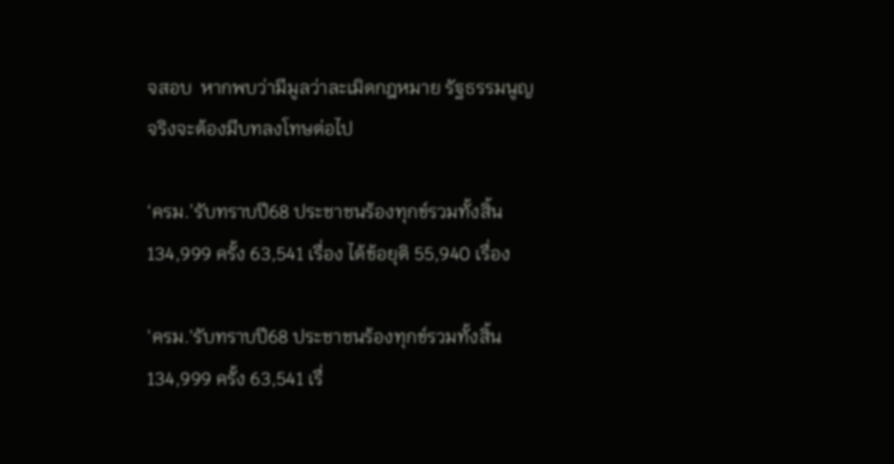จสอบ  หากพบว่ามีมูลว่าละเมิดกฎหมาย รัฐธรรมนูญจริงจะต้องมีบทลงโทษต่อไป

‘ครม.’รับทราบปี68 ประชาชนร้องทุกข์รวมทั้งสิ้น 134,999 ครั้ง 63,541 เรื่อง ได้ข้อยุติ 55,940 เรื่อง

'ครม.'รับทราบปี68 ประชาชนร้องทุกข์รวมทั้งสิ้น 134,999 ครั้ง 63,541 เรื่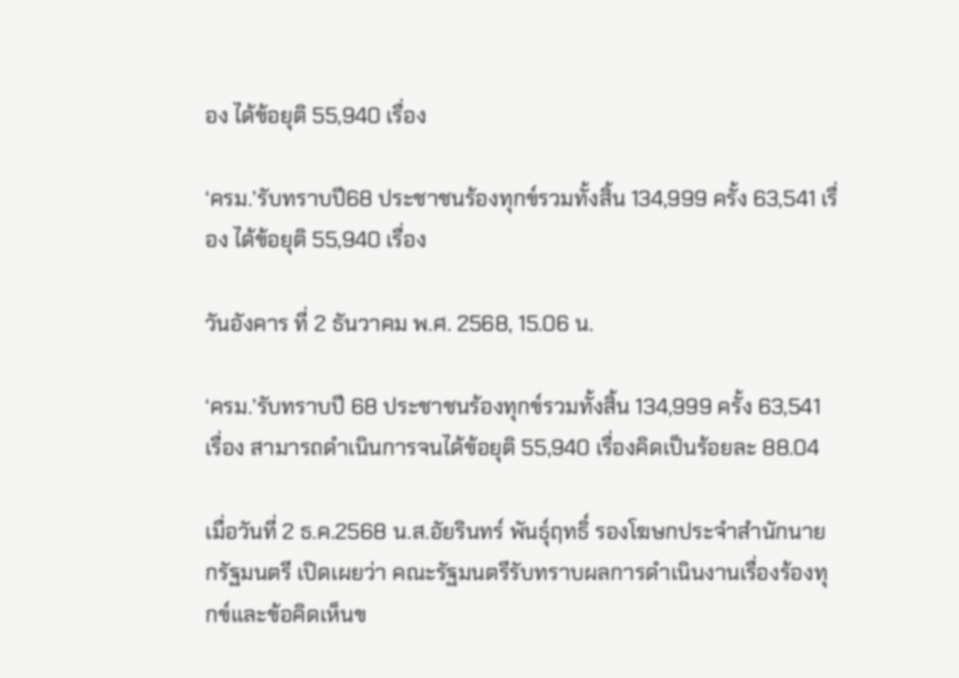อง ได้ข้อยุติ 55,940 เรื่อง

‘ครม.’รับทราบปี68 ประชาชนร้องทุกข์รวมทั้งสิ้น 134,999 ครั้ง 63,541 เรื่อง ได้ข้อยุติ 55,940 เรื่อง

วันอังคาร ที่ 2 ธันวาคม พ.ศ. 2568, 15.06 น.

‘ครม.’รับทราบปี 68 ประชาชนร้องทุกข์รวมทั้งสิ้น 134,999 ครั้ง 63,541 เรื่อง สามารถดำเนินการจนได้ข้อยุติ 55,940 เรื่องคิดเป็นร้อยละ 88.04

เมื่อวันที่ 2 ธ.ค.2568 น.ส.อัยรินทร์ พันธุ์ฤทธิ์ รองโฆษกประจำสำนักนายกรัฐมนตรี เปิดเผยว่า คณะรัฐมนตรีรับทราบผลการดำเนินงานเรื่องร้องทุกข์และข้อคิดเห็นข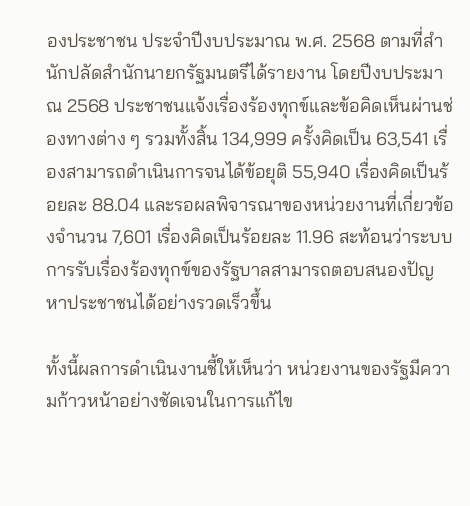องประชาชน ประจำปีงบประมาณ พ.ศ. 2568 ตามที่สำนักปลัดสำนักนายกรัฐมนตรีได้รายงาน โดยปีงบประมาณ 2568 ประชาชนแจ้งเรื่องร้องทุกข์และข้อคิดเห็นผ่านช่องทางต่าง ๆ รวมทั้งสิ้น 134,999 ครั้งคิดเป็น 63,541 เรื่องสามารถดำเนินการจนได้ข้อยุติ 55,940 เรื่องคิดเป็นร้อยละ 88.04 และรอผลพิจารณาของหน่วยงานที่เกี่ยวข้องจำนวน 7,601 เรื่องคิดเป็นร้อยละ 11.96 สะท้อนว่าระบบการรับเรื่องร้องทุกข์ของรัฐบาลสามารถตอบสนองปัญหาประชาชนได้อย่างรวดเร็วขึ้น

ทั้งนี้ผลการดำเนินงานชี้ให้เห็นว่า หน่วยงานของรัฐมีความก้าวหน้าอย่างชัดเจนในการแก้ไข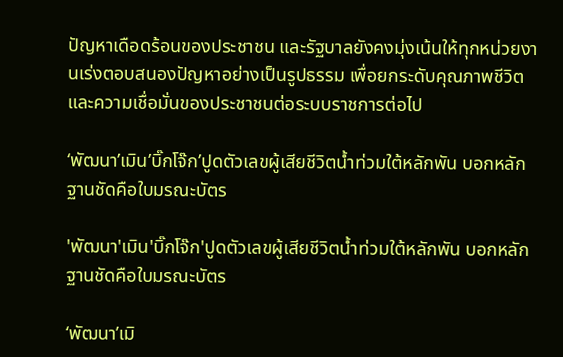ปัญหาเดือดร้อนของประชาชน และรัฐบาลยังคงมุ่งเน้นให้ทุกหน่วยงานเร่งตอบสนองปัญหาอย่างเป็นรูปธรรม เพื่อยกระดับคุณภาพชีวิตและความเชื่อมั่นของประชาชนต่อระบบราชการต่อไป

‘พัฒนา’เมิน’บิ๊กโจ๊ก’ปูดตัวเลขผู้เสียชีวิตน้ำท่วมใต้หลักพัน บอกหลักฐานชัดคือใบมรณะบัตร

'พัฒนา'เมิน'บิ๊กโจ๊ก'ปูดตัวเลขผู้เสียชีวิตน้ำท่วมใต้หลักพัน บอกหลักฐานชัดคือใบมรณะบัตร

‘พัฒนา’เมิ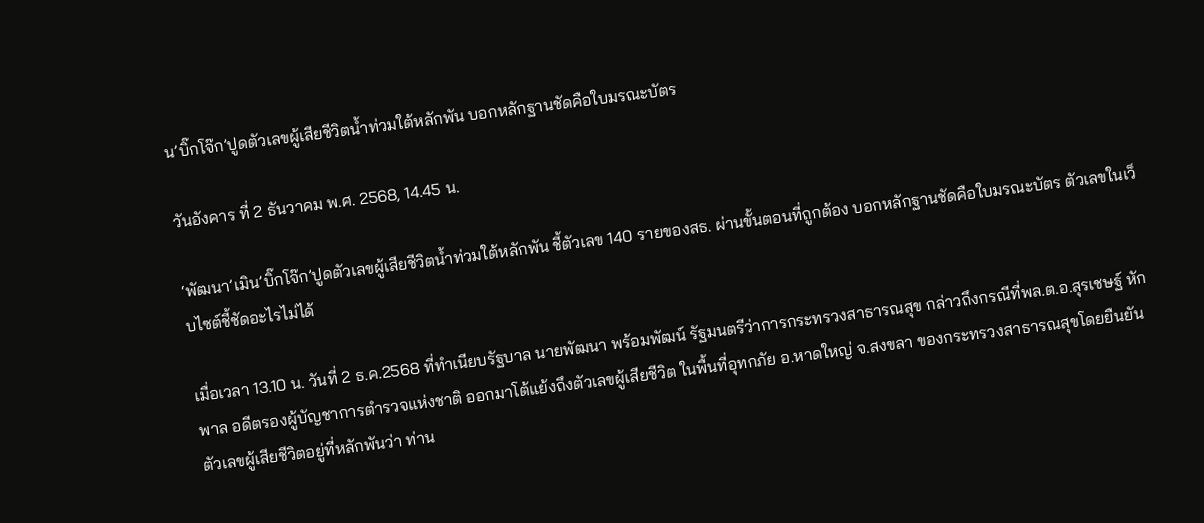น’บิ๊กโจ๊ก’ปูดตัวเลขผู้เสียชีวิตน้ำท่วมใต้หลักพัน บอกหลักฐานชัดคือใบมรณะบัตร

วันอังคาร ที่ 2 ธันวาคม พ.ศ. 2568, 14.45 น.

‘พัฒนา’เมิน’บิ๊กโจ๊ก’ปูดตัวเลขผู้เสียชีวิตน้ำท่วมใต้หลักพัน ชี้ตัวเลข 140 รายของสธ. ผ่านขั้นตอนที่ถูกต้อง บอกหลักฐานชัดคือใบมรณะบัตร ตัวเลขในเว็บไซต์ชี้ชัดอะไรไม่ได้

เมื่อเวลา 13.10 น. วันที่ 2 ธ.ค.2568 ที่ทำเนียบรัฐบาล นายพัฒนา พร้อมพัฒน์ รัฐมนตรีว่าการกระทรวงสาธารณสุข กล่าวถึงกรณีที่พล.ต.อ.สุรเชษฐ์ หักพาล อดีตรองผู้บัญชาการตำรวจแห่งชาติ ออกมาโต้แย้งถึงตัวเลขผู้เสียชีวิต ในพื้นที่อุทกภัย อ.หาดใหญ่ จ.สงขลา ของกระทรวงสาธารณสุขโดยยืนยันตัวเลขผู้เสียชีวิตอยู่ที่หลักพันว่า ท่าน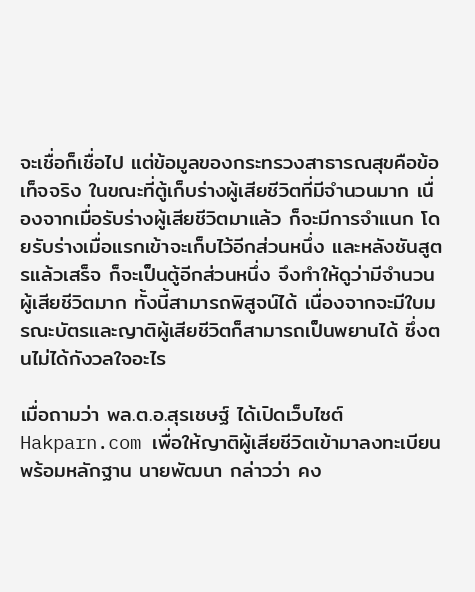จะเชื่อก็เชื่อไป แต่ข้อมูลของกระทรวงสาธารณสุขคือข้อเท็จจริง ในขณะที่ตู้เก็บร่างผู้เสียชีวิตที่มีจำนวนมาก เนื่องจากเมื่อรับร่างผู้เสียชีวิตมาแล้ว ก็จะมีการจำแนก โดยรับร่างเมื่อแรกเข้าจะเก็บไว้อีกส่วนหนึ่ง และหลังชันสูตรแล้วเสร็จ ก็จะเป็นตู้อีกส่วนหนึ่ง จึงทำให้ดูว่ามีจำนวนผู้เสียชีวิตมาก ทั้งนี้สามารถพิสูจน์ได้ เนื่องจากจะมีใบมรณะบัตรและญาติผู้เสียชีวิตก็สามารถเป็นพยานได้ ซึ่งตนไม่ได้กังวลใจอะไร

เมื่อถามว่า พล.ต.อ.สุรเชษฐ์ ได้เปิดเว็บไซต์ Hakparn.com เพื่อให้ญาติผู้เสียชีวิตเข้ามาลงทะเบียนพร้อมหลักฐาน นายพัฒนา กล่าวว่า คง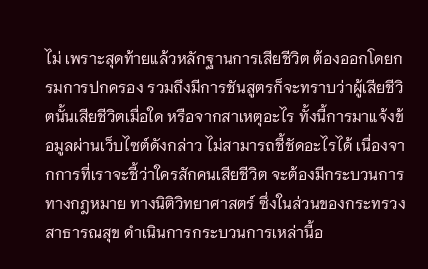ไม่ เพราะสุดท้ายแล้วหลักฐานการเสียชีวิต ต้องออกโดยกรมการปกครอง รวมถึงมีการชันสูตรก็จะทราบว่าผู้เสียชีวิตนั้นเสียชีวิตเมื่อใด หรือจากสาเหตุอะไร ทั้งนี้การมาแจ้งข้อมูลผ่านเว็บไซต์ดังกล่าว ไม่สามารถชี้ชัดอะไรได้ เนื่องจากการที่เราจะชี้ว่าใครสักคนเสียชีวิต จะต้องมีกระบวนการทางกฎหมาย ทางนิติวิทยาศาสตร์ ซึ่งในส่วนของกระทรวงสาธารณสุข ดำเนินการกระบวนการเหล่านี้อ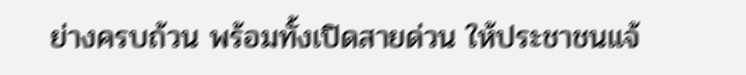ย่างครบถ้วน พร้อมทั้งเปิดสายด่วน ให้ประชาชนแจ้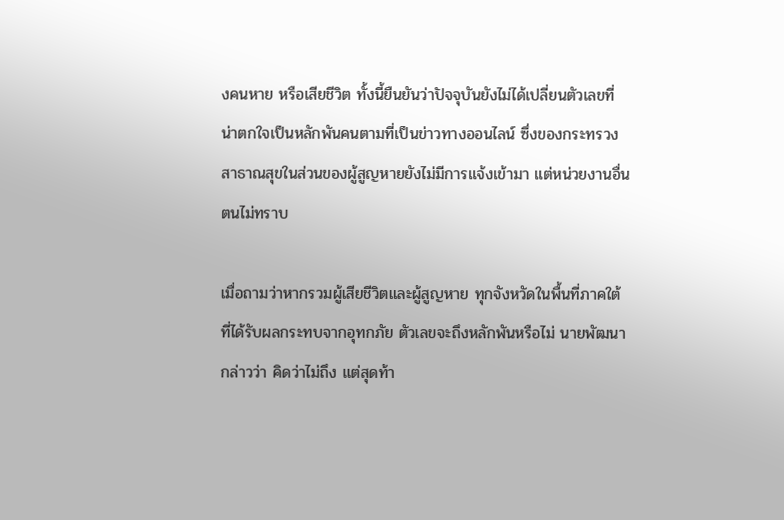งคนหาย หรือเสียชีวิต ทั้งนี้ยืนยันว่าปัจจุบันยังไม่ได้เปลี่ยนตัวเลขที่น่าตกใจเป็นหลักพันคนตามที่เป็นข่าวทางออนไลน์ ซึ่งของกระทรวงสาธาณสุขในส่วนของผู้สูญหายยังไม่มีการแจ้งเข้ามา แต่หน่วยงานอื่นตนไม่ทราบ

เมื่อถามว่าหากรวมผู้เสียชีวิตและผู้สูญหาย ทุกจังหวัดในพื้นที่ภาคใต้ที่ได้รับผลกระทบจากอุทกภัย ตัวเลขจะถึงหลักพันหรือไม่ นายพัฒนา กล่าวว่า คิดว่าไม่ถึง แต่สุดท้า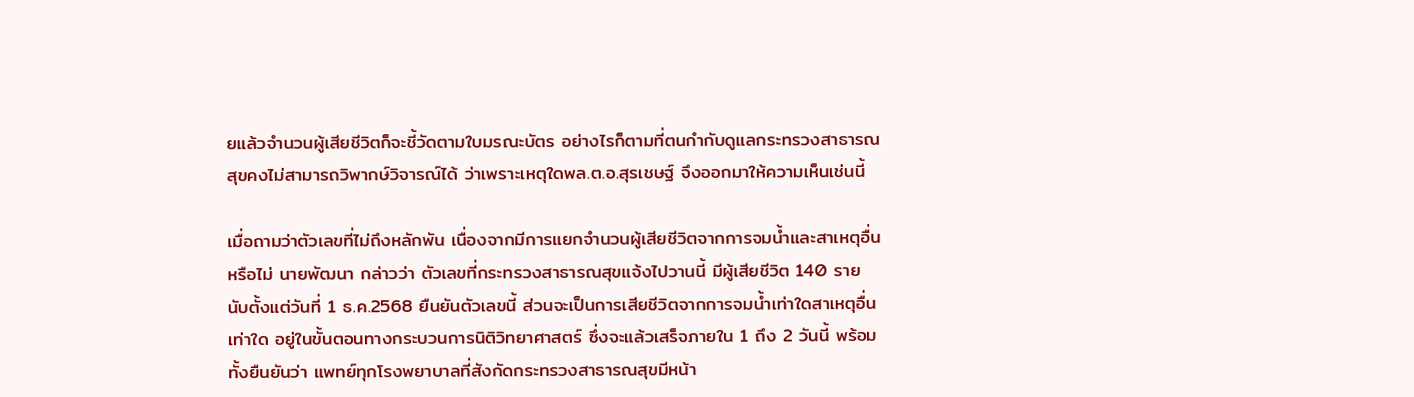ยแล้วจำนวนผู้เสียชีวิตก็จะชี้วัดตามใบมรณะบัตร อย่างไรก็ตามที่ตนกำกับดูแลกระทรวงสาธารณสุขคงไม่สามารถวิพากษ์วิจารณ์ได้ ว่าเพราะเหตุใดพล.ต.อ.สุรเชษฐ์ จึงออกมาให้ความเห็นเช่นนี้

เมื่อถามว่าตัวเลขที่ไม่ถึงหลักพัน เนื่องจากมีการแยกจำนวนผู้เสียชีวิตจากการจมน้ำและสาเหตุอื่นหรือไม่ นายพัฒนา กล่าวว่า ตัวเลขที่กระทรวงสาธารณสุขแจ้งไปวานนี้ มีผู้เสียชีวิต 140 ราย นับตั้งแต่วันที่ 1 ธ.ค.2568 ยืนยันตัวเลขนี้ ส่วนจะเป็นการเสียชีวิตจากการจมน้ำเท่าใดสาเหตุอื่นเท่าใด อยู่ในขั้นตอนทางกระบวนการนิติวิทยาศาสตร์ ซึ่งจะแล้วเสร็จภายใน 1 ถึง 2 วันนี้ พร้อมทั้งยืนยันว่า แพทย์ทุกโรงพยาบาลที่สังกัดกระทรวงสาธารณสุขมีหน้า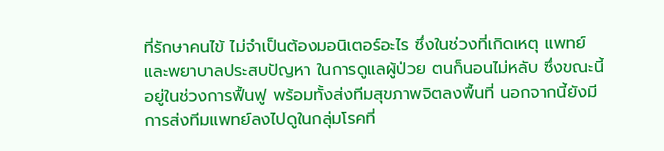ที่รักษาคนไข้ ไม่จำเป็นต้องมอนิเตอร์อะไร ซึ่งในช่วงที่เกิดเหตุ แพทย์และพยาบาลประสบปัญหา ในการดูแลผู้ป่วย ตนก็นอนไม่หลับ ซึ่งขณะนี้อยู่ในช่วงการฟื้นฟู พร้อมทั้งส่งทีมสุขภาพจิตลงพื้นที่ นอกจากนี้ยังมีการส่งทีมแพทย์ลงไปดูในกลุ่มโรคที่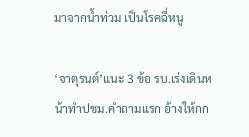มาจากน้ำท่วม เป็นโรคฉี่หนู

‘จาตุรนต์’แนะ 3 ข้อ รบ.เร่งเดินหน้าทำปชม.คำถามแรก อ้างให้กก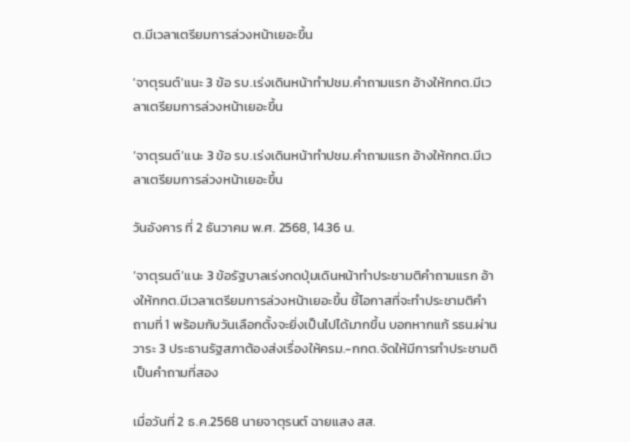ต.มีเวลาเตรียมการล่วงหน้าเยอะขึ้น

'จาตุรนต์'แนะ 3 ข้อ รบ.เร่งเดินหน้าทำปชม.คำถามแรก อ้างให้กกต.มีเวลาเตรียมการล่วงหน้าเยอะขึ้น

‘จาตุรนต์’แนะ 3 ข้อ รบ.เร่งเดินหน้าทำปชม.คำถามแรก อ้างให้กกต.มีเวลาเตรียมการล่วงหน้าเยอะขึ้น

วันอังคาร ที่ 2 ธันวาคม พ.ศ. 2568, 14.36 น.

‘จาตุรนต์’แนะ 3 ข้อรัฐบาลเร่งกดปุ่มเดินหน้าทำประชามติคำถามแรก อ้างให้กกต.มีเวลาเตรียมการล่วงหน้าเยอะขึ้น ชี้โอกาสที่จะทำประชามติคำถามที่ 1 พร้อมกับวันเลือกตั้งจะยิ่งเป็นไปได้มากขึ้น บอกหากแก้ รธน.ผ่านวาระ 3 ประธานรัฐสภาต้องส่งเรื่องให้ครม.-กกต.จัดให้มีการทำประชามติเป็นคำถามที่สอง

เมื่อวันที่ 2 ธ.ค.2568 นายจาตุรนต์ ฉายแสง สส.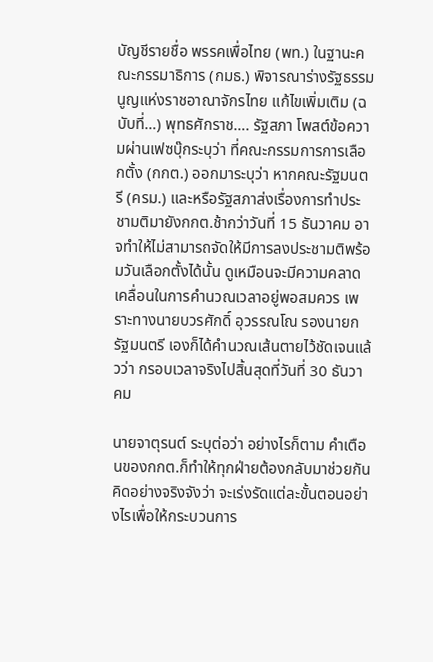บัญชีรายชื่อ พรรคเพื่อไทย (พท.) ในฐานะคณะกรรมาธิการ (กมธ.) พิจารณาร่างรัฐธรรมนูญแห่งราชอาณาจักรไทย แก้ไขเพิ่มเติม (ฉบับที่…) พุทธศักราช…. รัฐสภา โพสต์ข้อความผ่านเฟซบุ๊กระบุว่า ที่คณะกรรมการการเลือกตั้ง (กกต.) ออกมาระบุว่า หากคณะรัฐมนตรี (ครม.) และหรือรัฐสภาส่งเรื่องการทำประชามติมายังกกต.ช้ากว่าวันที่ 15 ธันวาคม อาจทำให้ไม่สามารถจัดให้มีการลงประชามติพร้อมวันเลือกตั้งได้นั้น ดูเหมือนจะมีความคลาดเคลื่อนในการคำนวณเวลาอยู่พอสมควร เพราะทางนายบวรศักดิ์ อุวรรณโณ รองนายกรัฐมนตรี เองก็ได้คำนวณเส้นตายไว้ชัดเจนแล้วว่า กรอบเวลาจริงไปสิ้นสุดที่วันที่ 30 ธันวาคม

นายจาตุรนต์ ระบุต่อว่า อย่างไรก็ตาม คำเตือนของกกต.ก็ทำให้ทุกฝ่ายต้องกลับมาช่วยกันคิดอย่างจริงจังว่า จะเร่งรัดแต่ละขั้นตอนอย่างไรเพื่อให้กระบวนการ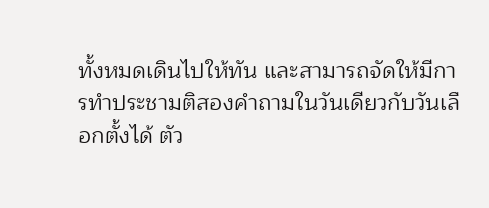ทั้งหมดเดินไปให้ทัน และสามารถจัดให้มีการทำประชามติสองคำถามในวันเดียวกับวันเลือกตั้งได้ ตัว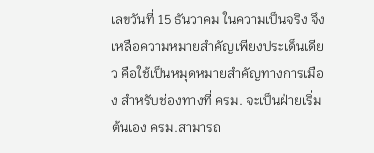เลขวันที่ 15 ธันวาคม ในความเป็นจริง จึงเหลือความหมายสำคัญเพียงประเด็นเดียว คือใช้เป็นหมุดหมายสำคัญทางการเมือง สำหรับช่องทางที่ ครม. จะเป็นฝ่ายเริ่มต้นเอง ครม.สามารถ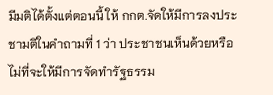มีมติได้ตั้งแต่ตอนนี้ ให้ กกต.จัดให้มีการลงประชามติในคำถามที่ 1 ว่า ประชาชนเห็นด้วยหรือไม่ที่จะให้มีการจัดทำรัฐธรรม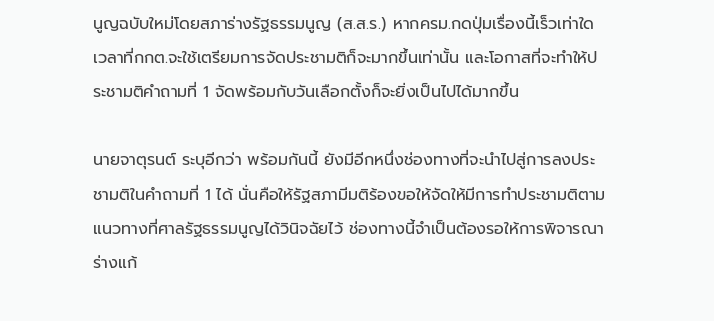นูญฉบับใหม่โดยสภาร่างรัฐธรรมนูญ (ส.ส.ร.) หากครม.กดปุ่มเรื่องนี้เร็วเท่าใด เวลาที่กกต.จะใช้เตรียมการจัดประชามติก็จะมากขึ้นเท่านั้น และโอกาสที่จะทำให้ประชามติคำถามที่ 1 จัดพร้อมกับวันเลือกตั้งก็จะยิ่งเป็นไปได้มากขึ้น

นายจาตุรนต์ ระบุอีกว่า พร้อมกันนี้ ยังมีอีกหนึ่งช่องทางที่จะนำไปสู่การลงประชามติในคำถามที่ 1 ได้ นั่นคือให้รัฐสภามีมติร้องขอให้จัดให้มีการทำประชามติตามแนวทางที่ศาลรัฐธรรมนูญได้วินิจฉัยไว้ ช่องทางนี้จำเป็นต้องรอให้การพิจารณาร่างแก้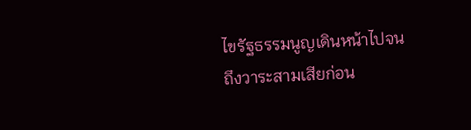ไขรัฐธรรมนูญเดินหน้าไปจนถึงวาระสามเสียก่อน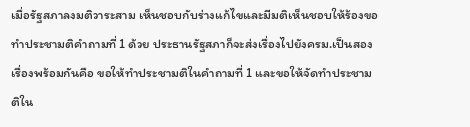เมื่อรัฐสภาลงมติวาระสาม เห็นชอบกับร่างแก้ไขและมีมติเห็นชอบให้ร้องขอทำประชามติคำถามที่ 1 ด้วย ประธานรัฐสภาก็จะส่งเรื่องไปยังครม.เป็นสองเรื่องพร้อมกันคือ ขอให้ทำประชามติในคำถามที่ 1 และขอให้จัดทำประชามติใน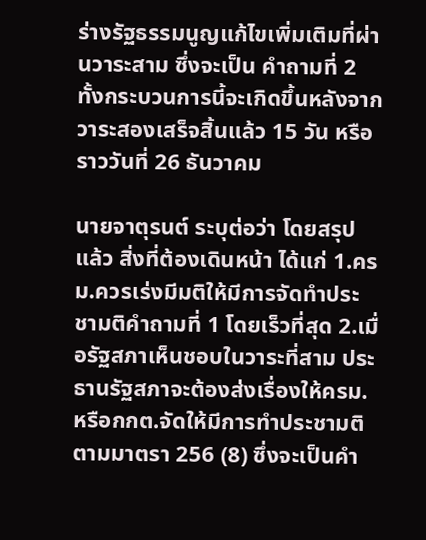ร่างรัฐธรรมนูญแก้ไขเพิ่มเติมที่ผ่านวาระสาม ซึ่งจะเป็น คำถามที่ 2 ทั้งกระบวนการนี้จะเกิดขึ้นหลังจากวาระสองเสร็จสิ้นแล้ว 15 วัน หรือราววันที่ 26 ธันวาคม

นายจาตุรนต์ ระบุต่อว่า โดยสรุปแล้ว สิ่งที่ต้องเดินหน้า ได้แก่ 1.ครม.ควรเร่งมีมติให้มีการจัดทำประชามติคำถามที่ 1 โดยเร็วที่สุด 2.เมื่อรัฐสภาเห็นชอบในวาระที่สาม ประธานรัฐสภาจะต้องส่งเรื่องให้ครม.หรือกกต.จัดให้มีการทำประชามติตามมาตรา 256 (8) ซึ่งจะเป็นคำ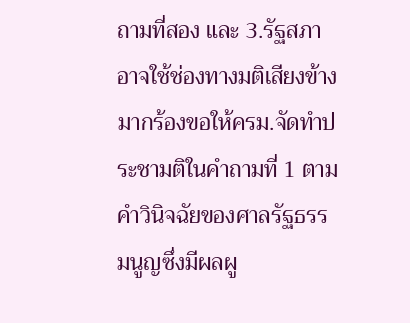ถามที่สอง และ 3.รัฐสภาอาจใช้ช่องทางมติเสียงข้างมากร้องขอให้ครม.จัดทำประชามติในคำถามที่ 1 ตามคำวินิจฉัยของศาลรัฐธรรมนูญซึ่งมีผลผู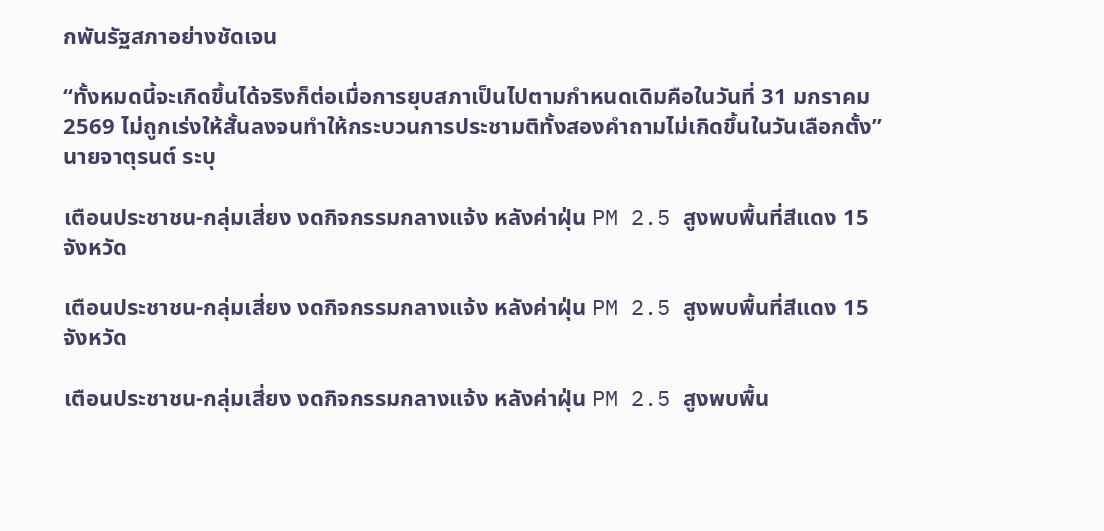กพันรัฐสภาอย่างชัดเจน

“ทั้งหมดนี้จะเกิดขึ้นได้จริงก็ต่อเมื่อการยุบสภาเป็นไปตามกำหนดเดิมคือในวันที่ 31 มกราคม 2569 ไม่ถูกเร่งให้สั้นลงจนทำให้กระบวนการประชามติทั้งสองคำถามไม่เกิดขึ้นในวันเลือกตั้ง” นายจาตุรนต์ ระบุ

เตือนประชาชน-กลุ่มเสี่ยง งดกิจกรรมกลางแจ้ง หลังค่าฝุ่น PM 2.5 สูงพบพื้นที่สีแดง 15 จังหวัด

เตือนประชาชน-กลุ่มเสี่ยง งดกิจกรรมกลางแจ้ง หลังค่าฝุ่น PM 2.5 สูงพบพื้นที่สีแดง 15 จังหวัด

เตือนประชาชน-กลุ่มเสี่ยง งดกิจกรรมกลางแจ้ง หลังค่าฝุ่น PM 2.5 สูงพบพื้น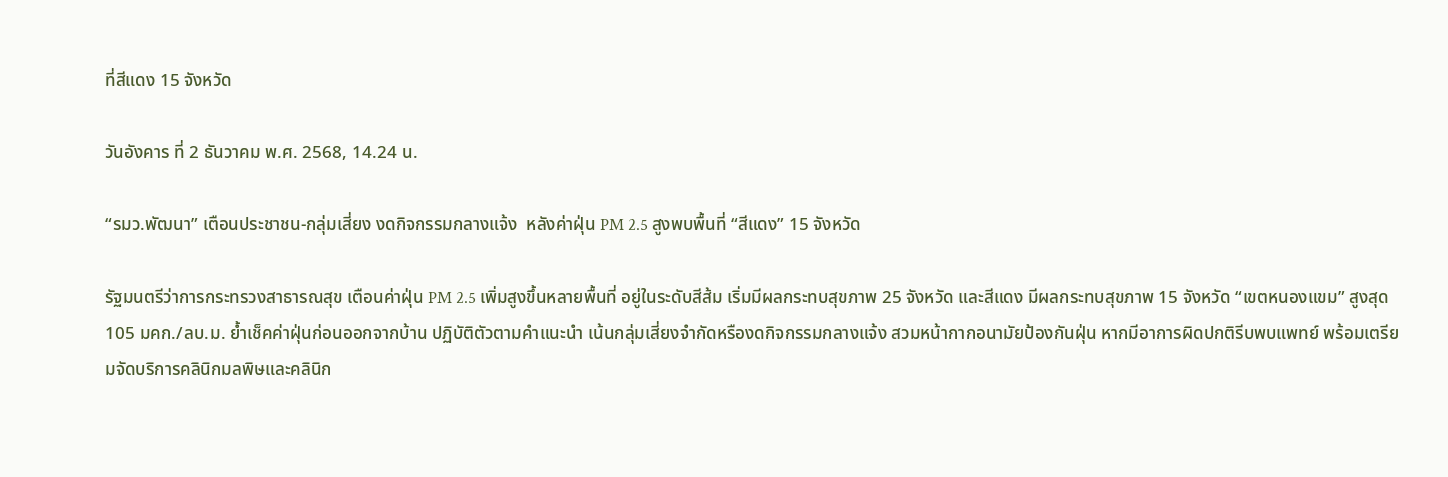ที่สีแดง 15 จังหวัด

วันอังคาร ที่ 2 ธันวาคม พ.ศ. 2568, 14.24 น.

“รมว.พัฒนา” เตือนประชาชน-กลุ่มเสี่ยง งดกิจกรรมกลางแจ้ง  หลังค่าฝุ่น PM 2.5 สูงพบพื้นที่ “สีแดง” 15 จังหวัด

รัฐมนตรีว่าการกระทรวงสาธารณสุข เตือนค่าฝุ่น PM 2.5 เพิ่มสูงขึ้นหลายพื้นที่ อยู่ในระดับสีส้ม เริ่มมีผลกระทบสุขภาพ 25 จังหวัด และสีแดง มีผลกระทบสุขภาพ 15 จังหวัด “เขตหนองแขม” สูงสุด 105 มคก./ลบ.ม. ย้ำเช็คค่าฝุ่นก่อนออกจากบ้าน ปฏิบัติตัวตามคำแนะนำ เน้นกลุ่มเสี่ยงจำกัดหรืองดกิจกรรมกลางแจ้ง สวมหน้ากากอนามัยป้องกันฝุ่น หากมีอาการผิดปกติรีบพบแพทย์ พร้อมเตรียมจัดบริการคลินิกมลพิษและคลินิก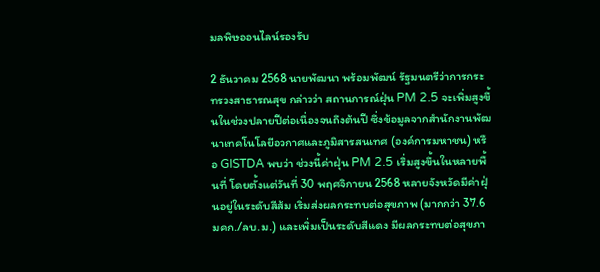มลพิษออนไลน์รองรับ

2 ธันวาคม 2568 นายพัฒนา พร้อมพัฒน์ รัฐมนตรีว่าการกระทรวงสาธารณสุข กล่าวว่า สถานการณ์ฝุ่น PM 2.5 จะเพิ่มสูงขึ้นในช่วงปลายปีต่อเนื่องจนถึงต้นปี ซึ่งข้อมูลจากสำนักงานพัฒนาเทคโนโลยีอวกาศและภูมิสารสนเทศ (องค์การมหาชน) หรือ GISTDA พบว่า ช่วงนี้ค่าฝุ่น PM 2.5 เริ่มสูงขึ้นในหลายพื้นที่ โดยตั้งแต่วันที่ 30 พฤศจิกายน 2568 หลายจังหวัดมีค่าฝุ่นอยู่ในระดับสีส้ม เริ่มส่งผลกระทบต่อสุขภาพ (มากกว่า 37.6 มคก./ลบ.ม.) และเพิ่มเป็นระดับสีแดง มีผลกระทบต่อสุขภา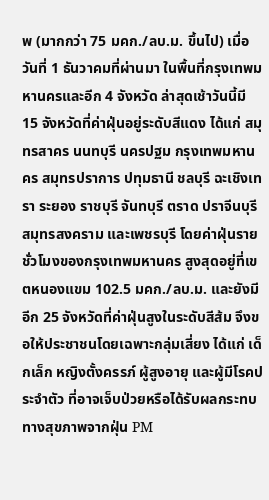พ (มากกว่า 75 มคก./ลบ.ม. ขึ้นไป) เมื่อวันที่ 1 ธันวาคมที่ผ่านมา ในพื้นที่กรุงเทพมหานครและอีก 4 จังหวัด ล่าสุดเช้าวันนี้มี 15 จังหวัดที่ค่าฝุ่นอยู่ระดับสีแดง ได้แก่ สมุทรสาคร นนทบุรี นครปฐม กรุงเทพมหานคร สมุทรปราการ ปทุมธานี ชลบุรี ฉะเชิงเทรา ระยอง ราชบุรี จันทบุรี ตราด ปราจีนบุรี สมุทรสงคราม และเพชรบุรี โดยค่าฝุ่นรายชั่วโมงของกรุงเทพมหานคร สูงสุดอยู่ที่เขตหนองแขม 102.5 มคก./ลบ.ม. และยังมีอีก 25 จังหวัดที่ค่าฝุ่นสูงในระดับสีส้ม จึงขอให้ประชาชนโดยเฉพาะกลุ่มเสี่ยง ได้แก่ เด็กเล็ก หญิงตั้งครรภ์ ผู้สูงอายุ และผู้มีโรคประจำตัว ที่อาจเจ็บป่วยหรือได้รับผลกระทบทางสุขภาพจากฝุ่น PM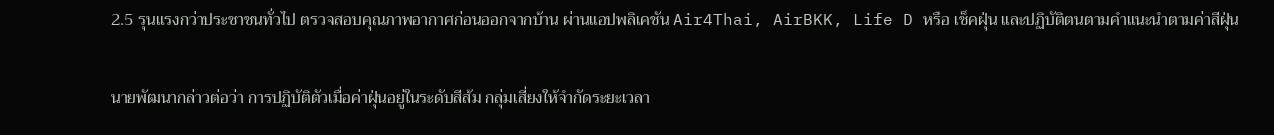2.5 รุนแรงกว่าประชาชนทั่วไป ตรวจสอบคุณภาพอากาศก่อนออกจากบ้าน ผ่านแอปพลิเคชัน Air4Thai, AirBKK, Life D หรือ เช็คฝุ่น และปฏิบัติตนตามคำแนะนำตามค่าสีฝุ่น

นายพัฒนากล่าวต่อว่า การปฏิบัติตัวเมื่อค่าฝุ่นอยู่ในระดับสีส้ม กลุ่มเสี่ยงให้จำกัดระยะเวลา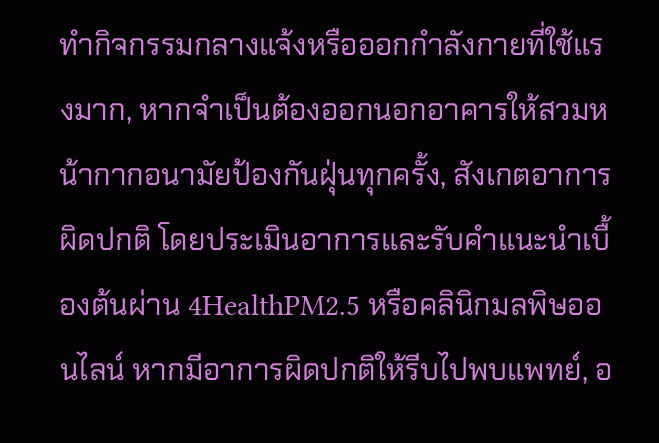ทำกิจกรรมกลางแจ้งหรือออกกำลังกายที่ใช้แรงมาก, หากจำเป็นต้องออกนอกอาคารให้สวมหน้ากากอนามัยป้องกันฝุ่นทุกครั้ง, สังเกตอาการผิดปกติ โดยประเมินอาการและรับคำแนะนำเบื้องต้นผ่าน 4HealthPM2.5 หรือคลินิกมลพิษออนไลน์ หากมีอาการผิดปกติให้รีบไปพบแพทย์, อ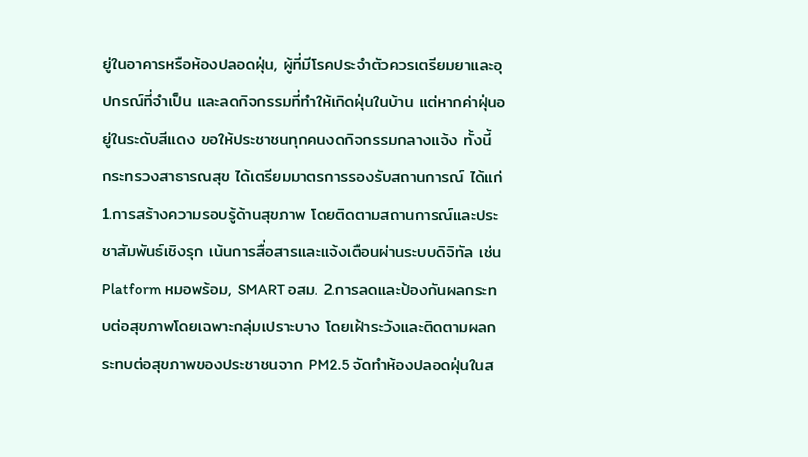ยู่ในอาคารหรือห้องปลอดฝุ่น, ผู้ที่มีโรคประจำตัวควรเตรียมยาและอุปกรณ์ที่จำเป็น และลดกิจกรรมที่ทำให้เกิดฝุ่นในบ้าน แต่หากค่าฝุ่นอยู่ในระดับสีแดง ขอให้ประชาชนทุกคนงดกิจกรรมกลางแจ้ง ทั้งนี้ กระทรวงสาธารณสุข ได้เตรียมมาตรการรองรับสถานการณ์ ได้แก่ 1.การสร้างความรอบรู้ด้านสุขภาพ โดยติดตามสถานการณ์และประชาสัมพันธ์เชิงรุก เน้นการสื่อสารและแจ้งเตือนผ่านระบบดิจิทัล เช่น Platform หมอพร้อม, SMART อสม. 2.การลดและป้องกันผลกระทบต่อสุขภาพโดยเฉพาะกลุ่มเปราะบาง โดยเฝ้าระวังและติดตามผลกระทบต่อสุขภาพของประชาชนจาก PM2.5 จัดทำห้องปลอดฝุ่นในส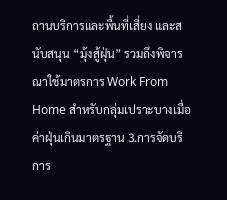ถานบริการและพื้นที่เสี่ยง และสนับสนุน “มุ้งสู้ฝุ่น” รวมถึงพิจารณาใช้มาตรการ Work From Home สำหรับกลุ่มเปราะบางเมื่อค่าฝุ่นเกินมาตรฐาน 3.การจัดบริการ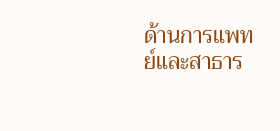ด้านการแพทย์และสาธาร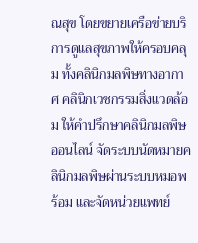ณสุข โดยขยายเครือข่ายบริการดูแลสุขภาพให้ครอบคลุม ทั้งคลินิกมลพิษทางอากาศ คลินิกเวชกรรมสิ่งแวดล้อม ให้คำปรึกษาคลินิกมลพิษออนไลน์ จัดระบบนัดหมายคลินิกมลพิษผ่านระบบหมอพร้อม และจัดหน่วยแพทย์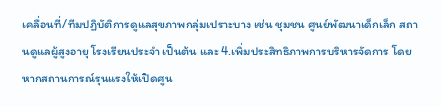เคลื่อนที่/ทีมปฏิบัติการดูแลสุขภาพกลุ่มเปราะบาง เช่น ชุมชน ศูนย์พัฒนาเด็กเล็ก สถานดูแลผู้สูงอายุ โรงเรียนประจำ เป็นต้น และ 4.เพิ่มประสิทธิภาพการบริหารจัดการ โดยหากสถานการณ์รุนแรงให้เปิดศูน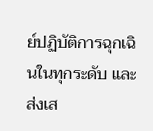ย์ปฏิบัติการฉุกเฉินในทุกระดับ และส่งเส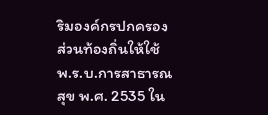ริมองค์กรปกครองส่วนท้องถิ่นให้ใช้ พ.ร.บ.การสาธารณสุข พ.ศ. 2535 ใน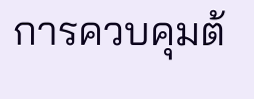การควบคุมต้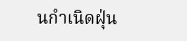นกำเนิดฝุ่น